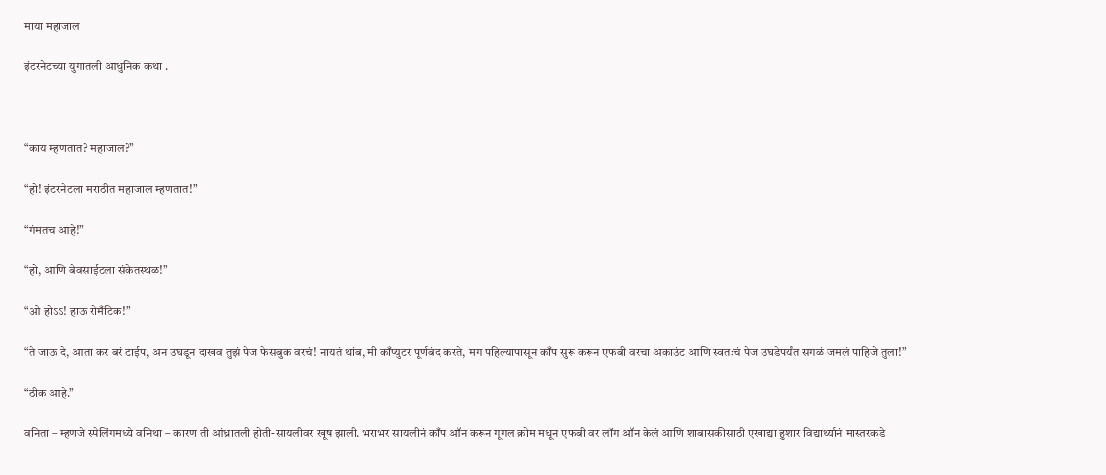माया महाजाल

इंटरनेटच्या युगातली आधुनिक कथा .



“काय म्हणतात? महाजाल?”

“हो! इंटरनेटला मराठीत महाजाल म्हणतात!”

“गंमतच आहे!”

“हो, आणि बेवसाईटला संकेतस्थळ!”

“ओ होऽऽ! हाऊ रोमँटिक!”

“ते जाऊ दे, आता कर बरं टाईप, अन उघडून दाखव तुझं पेज फेसबुक वरचं! नायतं थांब, मी काँप्युटर पूर्णबंद करते, मग पहिल्यापासून काँप सुरू करून एफबी वरचा अकाउंट आणि स्वतःचं पेज उघडेपर्यंत सगळं जमलं पाहिजे तुला!”

“ठीक आहे.”

वनिता – म्हणजे स्पेलिंगमध्ये वनिथा – कारण ती आंध्रातली होती-सायलीवर खूष झाली. भराभर सायलीनं काँप ऑन करून गूगल क्रोम मधून एफबी वर लॉग ऑन केलं आणि शाबासकीसाठी एखाद्या हुशार विद्यार्थ्यानं मास्तरकडे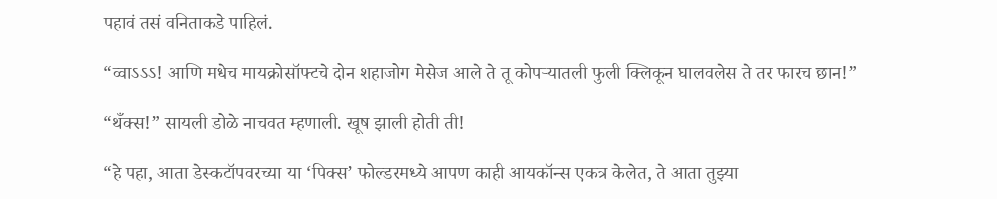पहावं तसं वनिताकडे पाहिलं.

“व्वाऽऽऽ! आणि मधेच मायक्रोसॉफ्टचे दोन शहाजोग मेसेज आले ते तू कोपर्‍यातली फुली क्लिकून घालवलेस ते तर फारच छान!”

“थँक्स!” सायली डोळे नाचवत म्हणाली. खूष झाली होती ती!

“हे पहा, आता डेस्कटॉपवरच्या या ‘पिक्स’ फोल्डरमध्ये आपण काही आयकॉन्स एकत्र केलेत, ते आता तुझ्या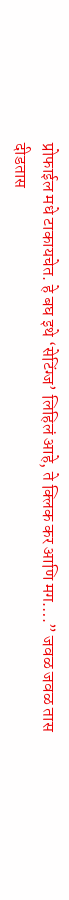प्रोफाईल मधे टाकायचेत. हे बघ इथे ‘सेटिंग्ज’ लिहिलं आहे, ते क्लिक कर आणि मग….” जवळ जवळ तास दीडतास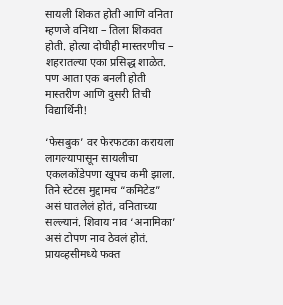सायली शिकत होती आणि वनिता म्हणजे वनिथा – तिला शिकवत होती. होत्या दोघीही मास्तरणीच – शहरातल्या एका प्रसिद्ध शाळेत. पण आता एक बनली होती मास्तरीण आणि दुसरी तिची विद्यार्थिनी!

‘फेसबुक’ वर फेरफटका करायला लागल्यापासून सायलीचा एकलकोंडेपणा खूपच कमी झाला. तिने स्टेटस मुद्दामच “कमिटेड” असं घातलेलं होतं, वनिताच्या सल्ल्यानं. शिवाय नाव ‘अनामिका’ असं टोपण नाव ठेवलं होतं. प्रायव्हसीमध्ये फक्त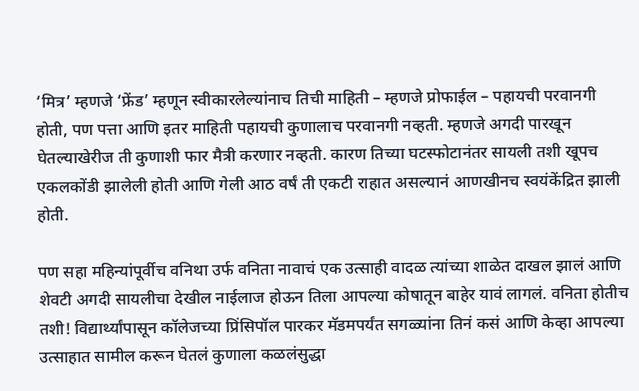‘मित्र’ म्हणजे ‘फ्रेंड’ म्हणून स्वीकारलेल्यांनाच तिची माहिती – म्हणजे प्रोफाईल – पहायची परवानगी होती, पण पत्ता आणि इतर माहिती पहायची कुणालाच परवानगी नव्हती. म्हणजे अगदी पारखून घेतल्याखेरीज ती कुणाशी फार मैत्री करणार नव्हती. कारण तिच्या घटस्फोटानंतर सायली तशी खूपच एकलकोंडी झालेली होती आणि गेली आठ वर्षं ती एकटी राहात असल्यानं आणखीनच स्वयंकेंद्रित झाली होती.

पण सहा महिन्यांपूर्वीच वनिथा उर्फ वनिता नावाचं एक उत्साही वादळ त्यांच्या शाळेत दाखल झालं आणि शेवटी अगदी सायलीचा देखील नाईलाज होऊन तिला आपल्या कोषातून बाहेर यावं लागलं. वनिता होतीच तशी! विद्यार्थ्यांपासून कॉलेजच्या प्रिंसिपॉल पारकर मॅडमपर्यंत सगळ्यांना तिनं कसं आणि केव्हा आपल्या उत्साहात सामील करून घेतलं कुणाला कळलंसुद्धा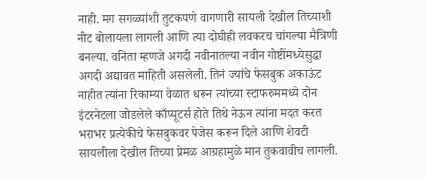नाही. मग सगळ्यांशी तुटकपणे वागणारी सायली देखील तिच्याशी नीट बोलायला लागली आणि त्या दोघीही लवकरच चांगल्या मैत्रिणी बनल्या. वनिता म्हणजे अगदी नवीनातल्या नवीन गोष्टींमध्येसुद्धा अगदी अद्यावत माहिती असलेली. तिनं ज्यांचे फेसबुक अकाऊंट नाहीत त्यांना रिकाम्या वेळात धरून त्यांच्या स्टाफरुममध्ये दोन इंटरनेटला जोडलेले काँप्यूटर्स होते तिथे नेऊन त्यांना मदत करत भराभर प्रत्येकीचे फेसबुकवर पेजेस करून दिले आणि शेवटी सायलीला देखील तिच्या प्रेमळ आग्रहामुळे मान तुकवावीच लागली.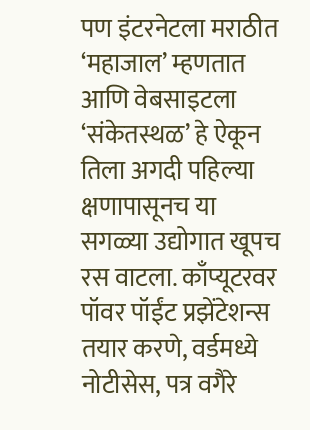पण इंटरनेटला मराठीत ‘महाजाल’ म्हणतात आणि वेबसाइटला ‘संकेतस्थळ’ हे ऐकून तिला अगदी पहिल्या क्षणापासूनच या सगळ्या उद्योगात खूपच रस वाटला. काँप्यूटरवर पॉवर पॉईंट प्रझेंटेशन्स तयार करणे, वर्डमध्ये नोटीसेस, पत्र वगैरे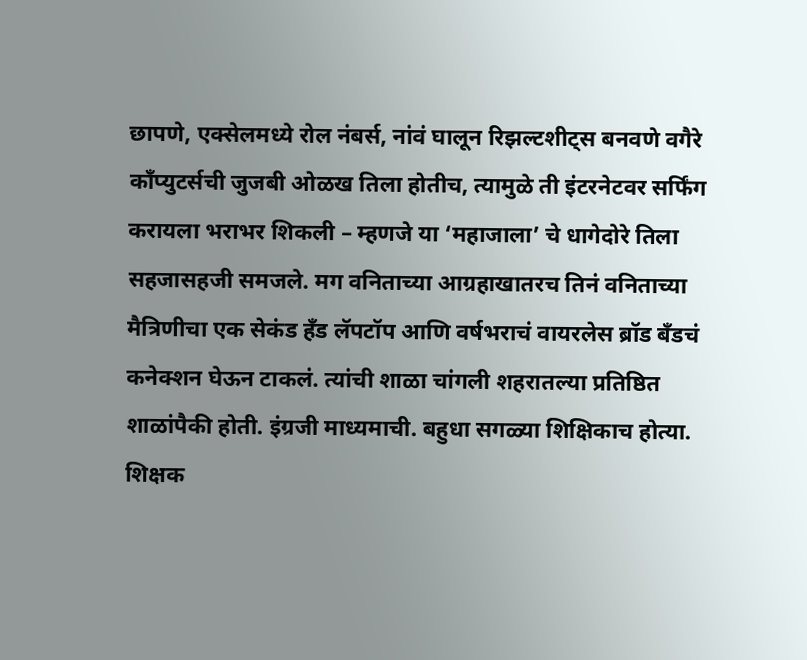छापणे, एक्सेलमध्ये रोल नंबर्स, नांवं घालून रिझल्टशीट्स बनवणे वगैरे काँप्युटर्सची जुजबी ओळख तिला होतीच, त्यामुळे ती इंटरनेटवर सर्फिंग करायला भराभर शिकली – म्हणजे या ‘महाजाला’ चे धागेदोरे तिला सहजासहजी समजले. मग वनिताच्या आग्रहाखातरच तिनं वनिताच्या मैत्रिणीचा एक सेकंड हँड लॅपटॉप आणि वर्षभराचं वायरलेस ब्रॉड बँडचं कनेक्शन घेऊन टाकलं. त्यांची शाळा चांगली शहरातल्या प्रतिष्ठित शाळांपैकी होती. इंग्रजी माध्यमाची. बहुधा सगळ्या शिक्षिकाच होत्या. शिक्षक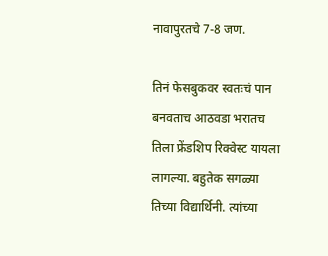नावापुरतचे 7-8 जण.

तिनं फेसबुकवर स्वतःचं पान बनवताच आठवडा भरातच तिला फ्रेंडशिप रिक्वेस्ट यायला लागल्या. बहुतेक सगळ्या तिच्या विद्यार्थिनी. त्यांच्या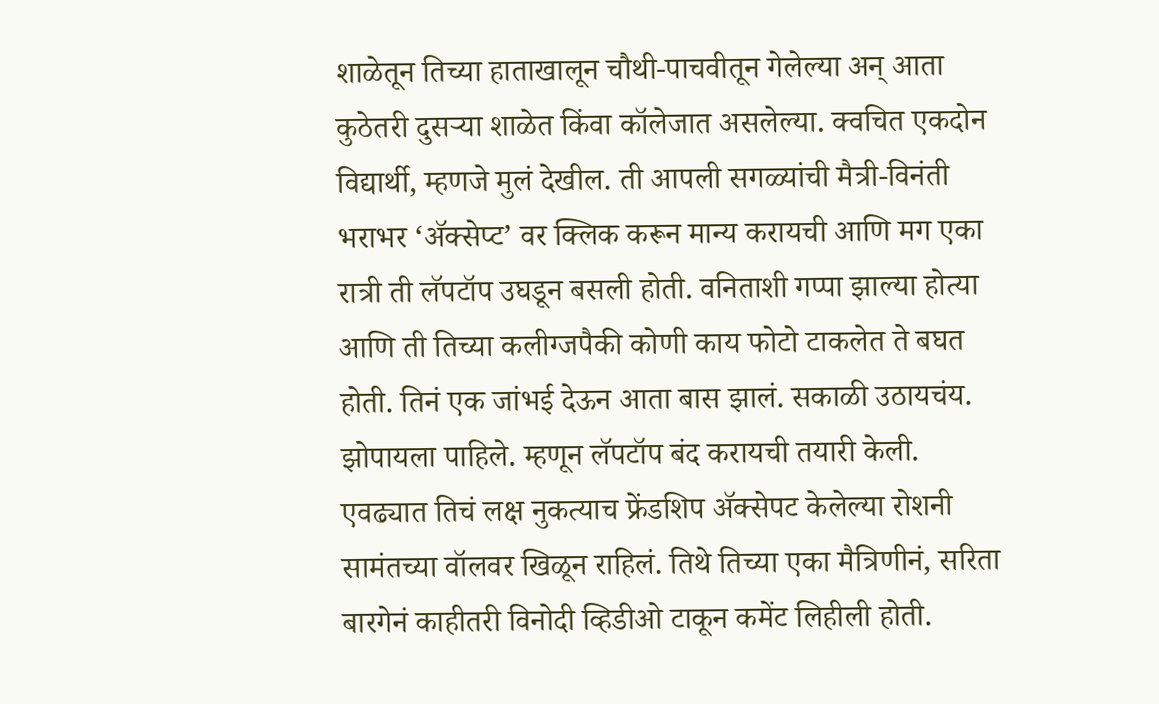शाळेतून तिच्या हाताखालून चौथी-पाचवीतून गेलेल्या अन् आता कुठेतरी दुसर्‍या शाळेत किंवा कॉलेजात असलेल्या. क्वचित एकदोन विद्यार्थी, म्हणजे मुलं देखील. ती आपली सगळ्यांची मैत्री-विनंती भराभर ‘अ‍ॅक्सेप्ट’ वर क्लिक करून मान्य करायची आणि मग एका रात्री ती लॅपटॉप उघडून बसली होती. वनिताशी गप्पा झाल्या होत्या आणि ती तिच्या कलीग्जपैकी कोणी काय फोटो टाकलेत ते बघत होती. तिनं एक जांभई देऊन आता बास झालं. सकाळी उठायचंय. झोपायला पाहिले. म्हणून लॅपटॉप बंद करायची तयारी केली. एवढ्यात तिचं लक्ष नुकत्याच फ्रेंडशिप अ‍ॅक्सेपट केलेल्या रोशनी सामंतच्या वॉलवर खिळून राहिलं. तिथे तिच्या एका मैत्रिणीनं, सरिता बारगेनं काहीतरी विनोदी व्हिडीओ टाकून कमेंट लिहीली होती.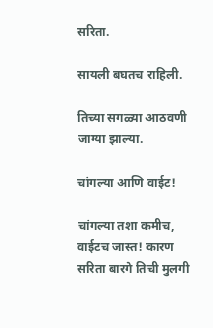सरिता.

सायली बघतच राहिली.

तिच्या सगळ्या आठवणी जाग्या झाल्या.

चांगल्या आणि वाईट!

चांगल्या तशा कमीच, वाईटच जास्त! कारण सरिता बारगे तिची मुलगी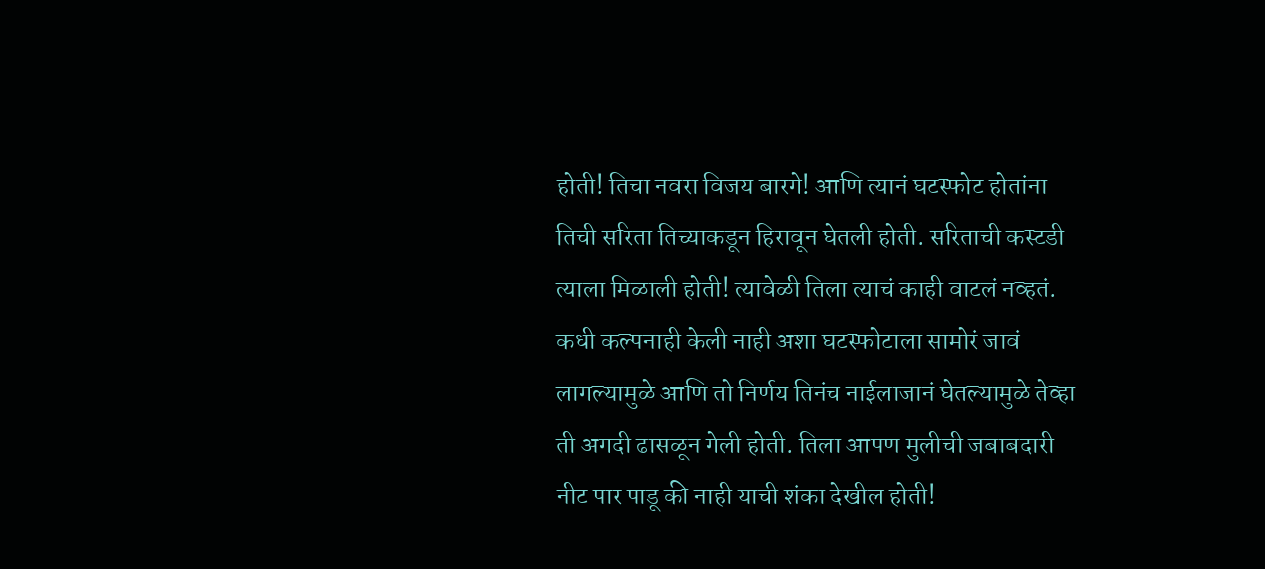होती! तिचा नवरा विजय बारगे! आणि त्यानं घटस्फोट होतांना तिची सरिता तिच्याकडून हिरावून घेतली होती. सरिताची कस्टडी त्याला मिळाली होती! त्यावेळी तिला त्याचं काही वाटलं नव्हतं. कधी कल्पनाही केली नाही अशा घटस्फोटाला सामोरं जावं लागल्यामुळे आणि तो निर्णय तिनंच नाईलाजानं घेतल्यामुळे तेव्हा ती अगदी ढासळून गेली होती. तिला आपण मुलीची जबाबदारी नीट पार पाडू की नाही याची शंका देखील होती!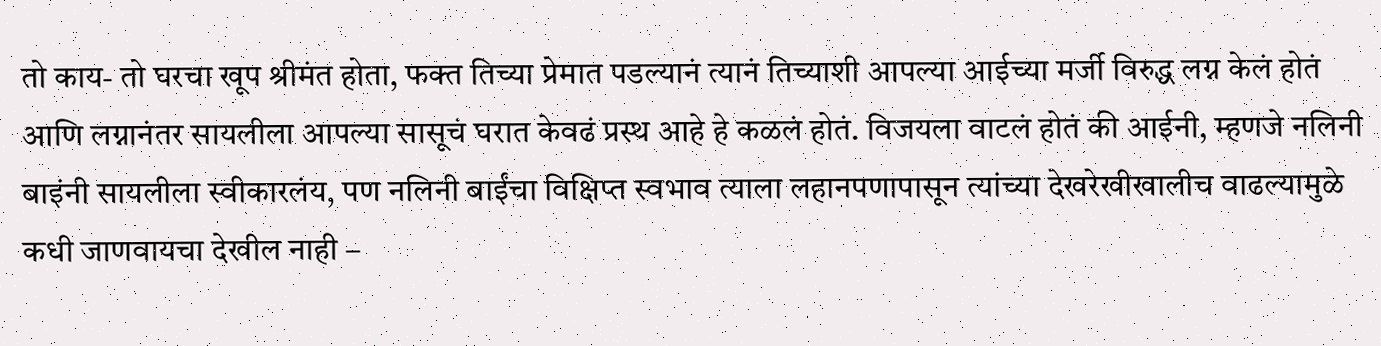तो काय- तो घरचा खूप श्रीमंत होता, फक्त तिच्या प्रेमात पडल्यानं त्यानं तिच्याशी आपल्या आईच्या मर्जी विरुद्ध लग्न केलं होतं आणि लग्नानंतर सायलीला आपल्या सासूचं घरात केवढं प्रस्थ आहे हे कळलं होतं. विजयला वाटलं होतं की आईनी, म्हणजे नलिनी बाइंनी सायलीला स्वीकारलंय, पण नलिनी बाईंचा विक्षिप्त स्वभाव त्याला लहानपणापासून त्यांच्या देखरेखीखालीच वाढल्यामुळे कधी जाणवायचा देखील नाही –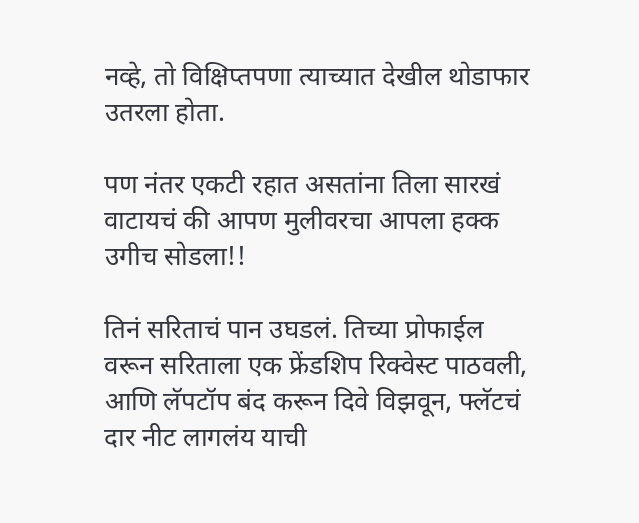नव्हे, तो विक्षिप्तपणा त्याच्यात देखील थोडाफार उतरला होता.

पण नंतर एकटी रहात असतांना तिला सारखं वाटायचं की आपण मुलीवरचा आपला हक्क उगीच सोडला!!

तिनं सरिताचं पान उघडलं. तिच्या प्रोफाईल वरून सरिताला एक फ्रेंडशिप रिक्वेस्ट पाठवली, आणि लॅपटॉप बंद करून दिवे विझवून, फ्लॅटचं दार नीट लागलंय याची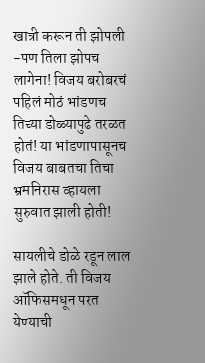खात्री करून ती झोपली -पण तिला झोपच लागेना! विजय बरोबरचं पहिलं मोठं भांडणच तिच्या डोळ्यापुढे तरळत होतं! या भांडणापासूनच विजय बाबतचा तिचा भ्रमनिरास व्हायला सुरुवात झाली होती!

सायलीचे डोळे रडून लाल झाले होते. ती विजय ऑफिसमधून परत येण्याची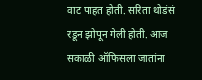वाट पाहत होती. सरिता थोडंसं रडून झोपून गेली होती. आज सकाळी ऑफिसला जातांना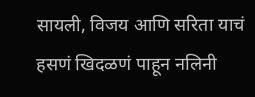सायली, विजय आणि सरिता याचं हसणं खिदळणं पाहून नलिनी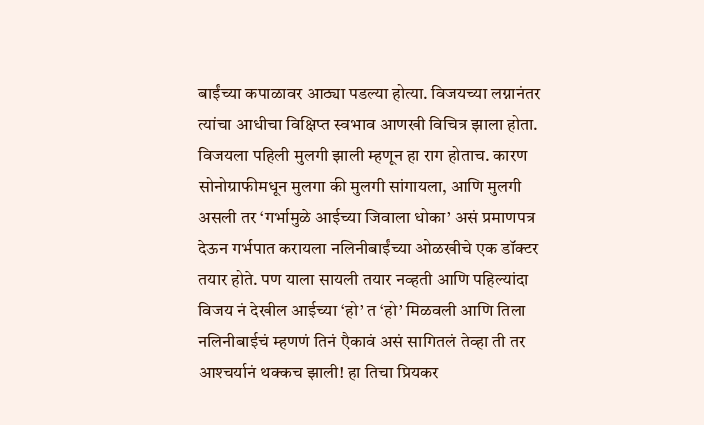बाईंच्या कपाळावर आठ्या पडल्या होत्या. विजयच्या लग्नानंतर त्यांचा आधीचा विक्षिप्त स्वभाव आणखी विचित्र झाला होता. विजयला पहिली मुलगी झाली म्हणून हा राग होताच. कारण सोनोग्राफीमधून मुलगा की मुलगी सांगायला, आणि मुलगी असली तर ‘गर्भामुळे आईच्या जिवाला धोका’ असं प्रमाणपत्र देऊन गर्भपात करायला नलिनीबाईंच्या ओळखीचे एक डॉक्टर तयार होते. पण याला सायली तयार नव्हती आणि पहिल्यांदा विजय नं देखील आईच्या ‘हो’ त ‘हो’ मिळवली आणि तिला नलिनीबाईचं म्हणणं तिनं एैकावं असं सागितलं तेव्हा ती तर आश्‍चर्यानं थक्कच झाली! हा तिचा प्रियकर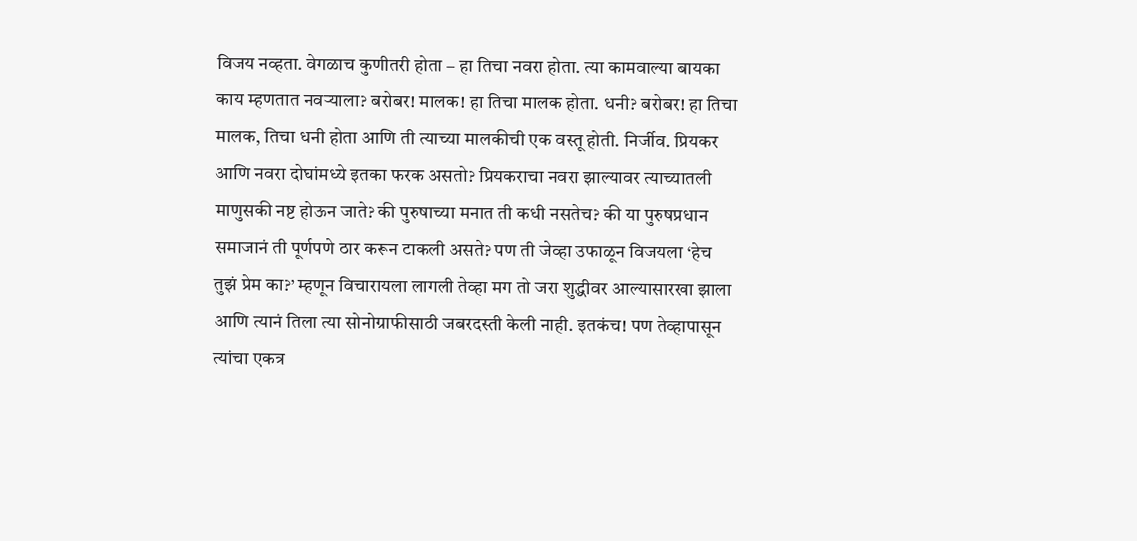विजय नव्हता. वेगळाच कुणीतरी होता – हा तिचा नवरा होता. त्या कामवाल्या बायका काय म्हणतात नवर्‍याला? बरोबर! मालक! हा तिचा मालक होता. धनी? बरोबर! हा तिचा मालक, तिचा धनी होता आणि ती त्याच्या मालकीची एक वस्तू होती. निर्जीव. प्रियकर आणि नवरा दोघांमध्ये इतका फरक असतो? प्रियकराचा नवरा झाल्यावर त्याच्यातली माणुसकी नष्ट होऊन जाते? की पुरुषाच्या मनात ती कधी नसतेच? की या पुरुषप्रधान समाजानं ती पूर्णपणे ठार करून टाकली असते? पण ती जेव्हा उफाळून विजयला ‘हेच तुझं प्रेम का?’ म्हणून विचारायला लागली तेव्हा मग तो जरा शुद्धीवर आल्यासारखा झाला आणि त्यानं तिला त्या सोनोग्राफीसाठी जबरदस्ती केली नाही. इतकंच! पण तेव्हापासून त्यांचा एकत्र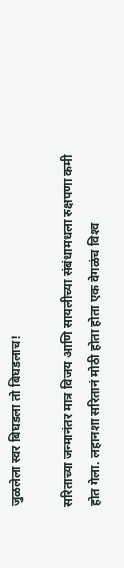जुळलेला स्वर बिघडला तो बिघडलाच!

सरिताच्या जन्मानंतर मात्र विजय आणि सायलीच्या संबंधामधला रुक्षपणा कमी होत गेला. लहानशा सरितानं मोठी होता होता एक वेगळंच विश्‍व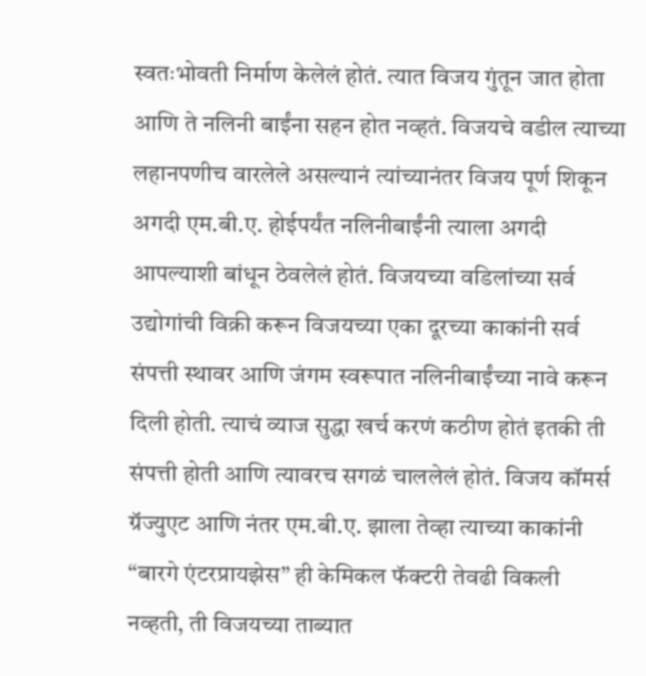स्वतःभोवती निर्माण केलेलं होतं. त्यात विजय गुंतून जात होता आणि ते नलिनी बाईंना सहन होत नव्हतं. विजयचे वडील त्याच्या लहानपणीच वारलेले असल्यानं त्यांच्यानंतर विजय पूर्ण शिकून अगदी एम.बी.ए. होईपर्यंत नलिनीबाईंनी त्याला अगदी आपल्याशी बांधून ठेवलेलं होतं. विजयच्या वडिलांच्या सर्व उद्योगांची विक्री करून विजयच्या एका दूरच्या काकांनी सर्व संपत्ती स्थावर आणि जंगम स्वरूपात नलिनीबाईंच्या नावे करून दिली होती. त्याचं व्याज सुद्धा खर्च करणं कठीण होतं इतकी ती संपत्ती होती आणि त्यावरच सगळं चाललेलं होतं. विजय कॉमर्स ग्रॅज्युएट आणि नंतर एम.बी.ए. झाला तेव्हा त्याच्या काकांनी “बारगे एंटरप्रायझेस” ही केमिकल फॅक्टरी तेवढी विकली नव्हती, ती विजयच्या ताब्यात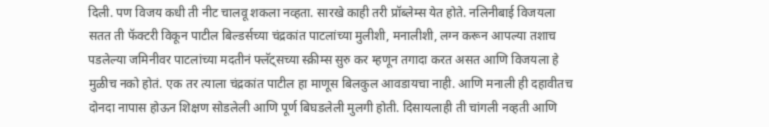दिली. पण विजय कधी ती नीट चालवू शकला नव्हता. सारखे काही तरी प्रॉब्लेम्स येत होते. नलिनीबाई विजयला सतत ती फॅक्टरी विकून पाटील बिल्डर्सच्या चंद्रकांत पाटलांच्या मुलीशी, मनालीशी, लग्न करून आपल्या तशाच पडलेल्या जमिनीवर पाटलांच्या मदतीनं फ्लॅट्सच्या स्क्रीम्स सुरु कर म्हणून तगादा करत असत आणि विजयला हे मुळीच नको होतं. एक तर त्याला चंद्रकांत पाटील हा माणूस बिलकुल आवडायचा नाही. आणि मनाली ही दहावीतच दोनदा नापास होऊन शिक्षण सोडलेली आणि पूर्ण बिघडलेली मुलगी होती. दिसायलाही ती चांगली नव्हती आणि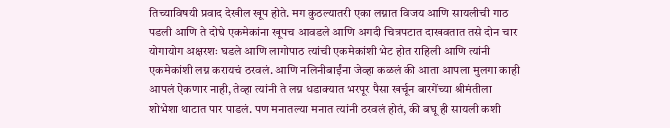तिच्याविषयी प्रवाद देखील खूप होते. मग कुठल्यातरी एका लग्नात विजय आणि सायलीची गाठ पडली आणि ते दोघे एकमेकांना खूपच आवडले आणि अगदी चित्रपटात दाखवतात तसे दोन चार योगायोग अक्षरशः घडले आणि लागोपाठ त्यांची एकमेकांशी भेट होत राहिली आणि त्यांनी एकमेकांशी लग्न करायचं ठरवलं. आणि नलिनीबाईंना जेव्हा कळलं की आता आपला मुलगा काही आपलं ऐकणार नाही, तेव्हा त्यांनी ते लग्न धडाक्यात भरपूर पैसा खर्चून बारगेंच्या श्रीमंतीला शोभेशा थाटात पार पाडलं. पण मनातल्या मनात त्यांनी ठरवलं होतं, की बघू ही सायली कशी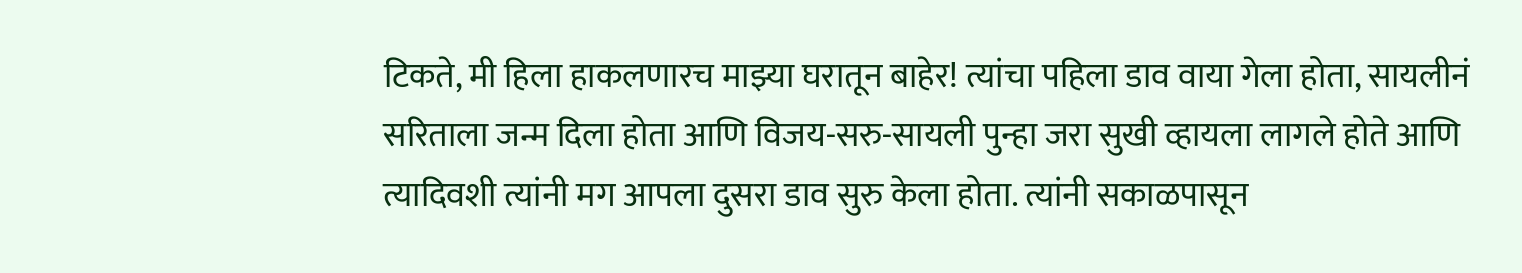टिकते, मी हिला हाकलणारच माझ्या घरातून बाहेर! त्यांचा पहिला डाव वाया गेला होता, सायलीनं सरिताला जन्म दिला होता आणि विजय-सरु-सायली पुन्हा जरा सुखी व्हायला लागले होते आणि त्यादिवशी त्यांनी मग आपला दुसरा डाव सुरु केला होता. त्यांनी सकाळपासून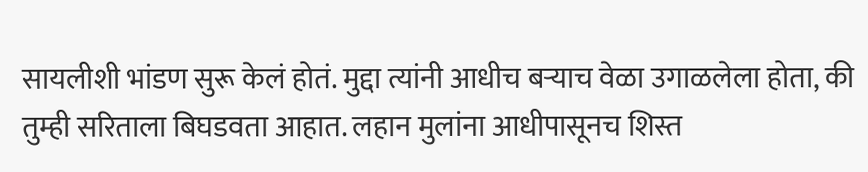सायलीशी भांडण सुरू केलं होतं. मुद्दा त्यांनी आधीच बर्‍याच वेळा उगाळलेला होता, की तुम्ही सरिताला बिघडवता आहात. लहान मुलांना आधीपासूनच शिस्त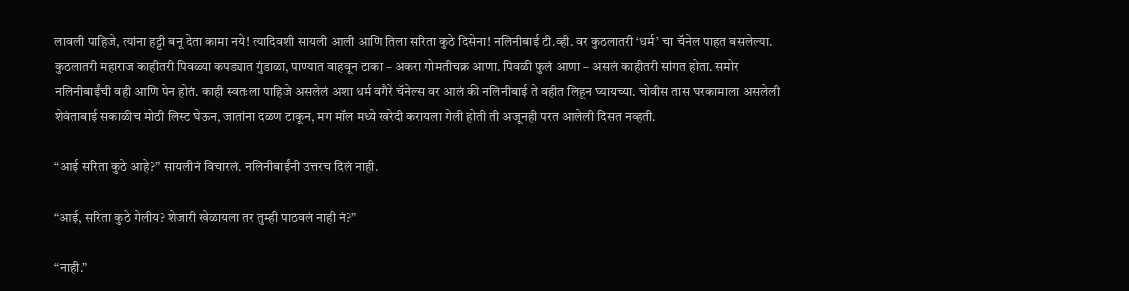लावली पाहिजे, त्यांना हट्टी बनू देता कामा नये! त्यादिवशी सायली आली आणि तिला सरिता कुठे दिसेना! नलिनीबाई टी.व्ही. वर कुठलातरी ‘धर्म’ चा चॅनेल पाहत बसलेल्या. कुठलातरी महाराज काहीतरी पिवळ्या कपड्यात गुंडाळा, पाण्यात वाहवून टाका – अकरा गोमतीचक्र आणा. पिवळी फुलं आणा – असलं काहीतरी सांगत होता. समोर नलिनीबाईंची वही आणि पेन होतं. काही स्वतःला पाहिजे असलेलं अशा धर्म वगैरे चॅनेल्स वर आलं की नलिनीबाई ते वहीत लिहून घ्यायच्या. चोवीस तास घरकामाला असलेली शेवंताबाई सकाळीच मोठी लिस्ट घेऊन, जातांना दळण टाकून, मग मॉल मध्ये खरेदी करायला गेली होती ती अजूनही परत आलेली दिसत नव्हती.

“आई सरिता कुठे आहे?” सायलीनं विचारलं. नलिनीबाईंनी उत्तरच दिलं नाही.

“आई, सरिता कुठे गेलीय? शेजारी खेळायला तर तुम्ही पाठवलं नाही नं?”

“नाही.”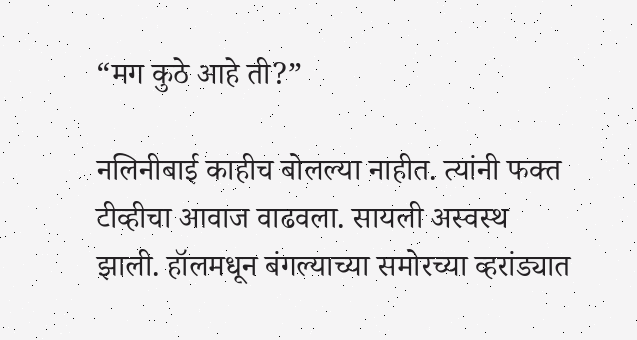“मग कुठे आहे ती?”

नलिनीबाई काहीच बोलल्या नाहीत. त्यांनी फक्त टीव्हीचा आवाज वाढवला. सायली अस्वस्थ झाली. हॉलमधून बंगल्याच्या समोरच्या व्हरांड्यात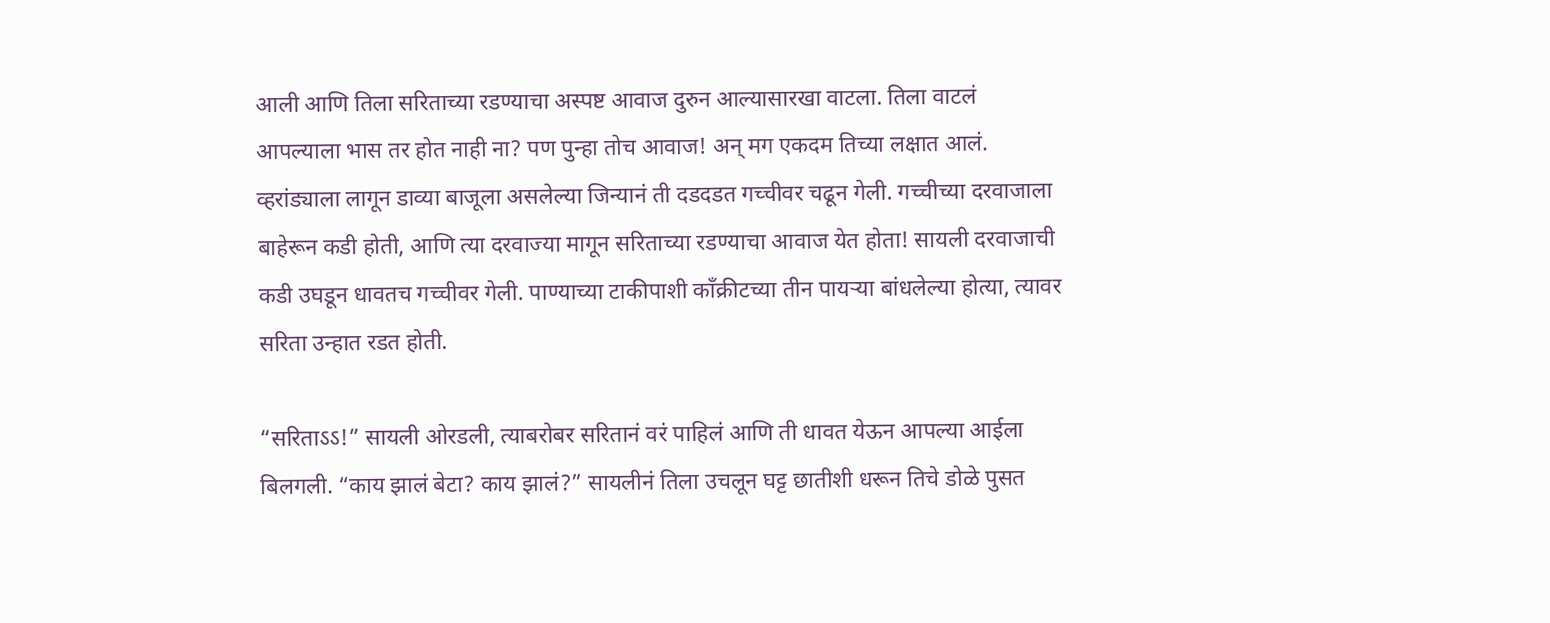आली आणि तिला सरिताच्या रडण्याचा अस्पष्ट आवाज दुरुन आल्यासारखा वाटला. तिला वाटलं आपल्याला भास तर होत नाही ना? पण पुन्हा तोच आवाज! अन् मग एकदम तिच्या लक्षात आलं. व्हरांड्याला लागून डाव्या बाजूला असलेल्या जिन्यानं ती दडदडत गच्चीवर चढून गेली. गच्चीच्या दरवाजाला बाहेरून कडी होती, आणि त्या दरवाज्या मागून सरिताच्या रडण्याचा आवाज येत होता! सायली दरवाजाची कडी उघडून धावतच गच्चीवर गेली. पाण्याच्या टाकीपाशी काँक्रीटच्या तीन पायर्‍या बांधलेल्या होत्या, त्यावर सरिता उन्हात रडत होती.

“सरिताऽऽ!” सायली ओरडली, त्याबरोबर सरितानं वरं पाहिलं आणि ती धावत येऊन आपल्या आईला बिलगली. “काय झालं बेटा? काय झालं?” सायलीनं तिला उचलून घट्ट छातीशी धरून तिचे डोळे पुसत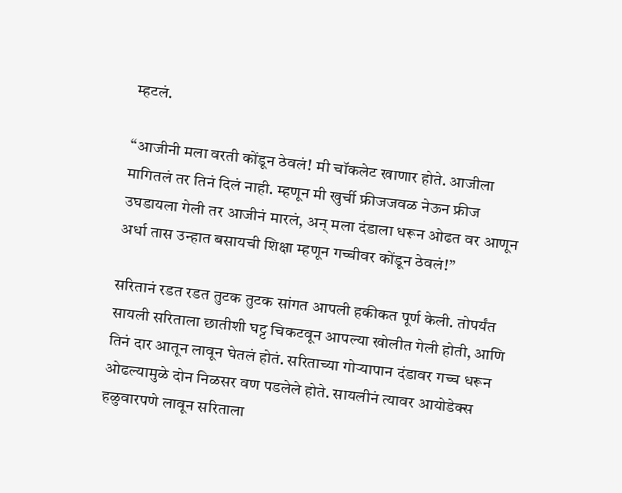म्हटलं.

“आजीनी मला वरती कोंडून ठेवलं! मी चॉकलेट खाणार होते. आजीला मागितलं तर तिनं दिलं नाही. म्हणून मी खुर्ची फ्रीजजवळ नेऊन फ्रीज उघडायला गेली तर आजीनं मारलं, अन् मला दंडाला धरून ओढत वर आणून अर्धा तास उन्हात बसायची शिक्षा म्हणून गच्चीवर कोंडून ठेवलं!”

सरितानं रडत रडत तुटक तुटक सांगत आपली हकीकत पूर्ण केली. तोपर्यंत सायली सरिताला छातीशी घट्ट चिकटवून आपल्या खोलीत गेली होती, आणि तिनं दार आतून लावून घेतलं होतं. सरिताच्या गोर्‍यापान दंडावर गच्च धरून ओढल्यामुळे दोन निळसर वण पडलेले होते. सायलीनं त्यावर आयोडेक्स हळुवारपणे लावून सरिताला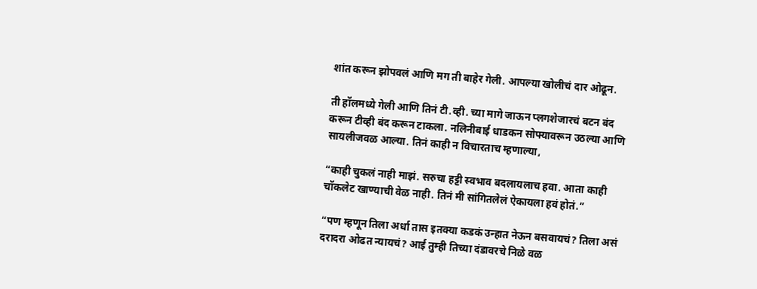शांत करून झोपवलं आणि मग ती बाहेर गेली. आपल्या खोलीचं दार ओढून.

ती हॉलमध्ये गेली आणि तिनं टी.व्ही. च्या मागे जाऊन प्लगशेजारचं बटन बंद करून टीव्ही बंद करून टाकला. नलिनीबाई धाडकन सोफ्यावरून उठल्या आणि सायलीजवळ आल्या. तिनं काही न विचारताच म्हणाल्या,

“काही चुकलं नाही माझं. सरुचा हट्टी स्वभाव बदलायलाच हवा. आता काही चॉकलेट खाण्याची वेळ नाही. तिनं मी सांगितलेलं ऐकायला हवं होतं.”

“पण म्हणून तिला अर्धा तास इतक्या कडकं उन्हात नेऊन बसवायचं? तिला असं दरादरा ओढत न्यायचं? आई तुम्ही तिच्या दंडावरचे निळे वळ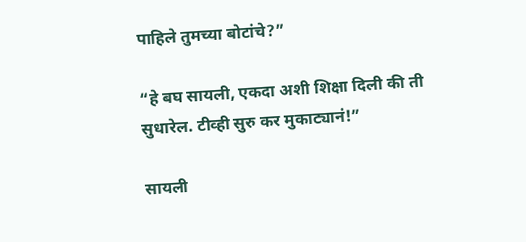पाहिले तुमच्या बोटांचे?”

“हे बघ सायली, एकदा अशी शिक्षा दिली की ती सुधारेल. टीव्ही सुरु कर मुकाट्यानं!”

सायली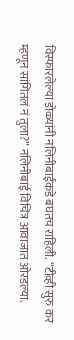विस्फारलेल्या डोळ्यांनी नलिनीबाईंकडे बघतच राहिली. “टीव्ही सुरु कर म्हणून सांगितलं नं तुला?” नलिनीबाई विचित्र आवाजात ओरडल्या.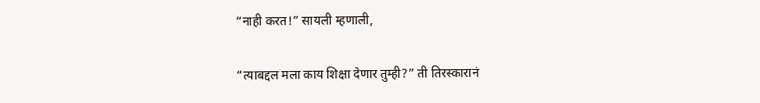“नाही करत!” सायली म्हणाली,

“त्याबद्दल मला काय शिक्षा देणार तुम्ही?” ती तिरस्कारानं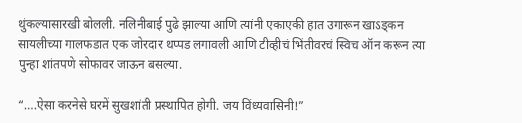थुंकल्यासारखी बोलली. नलिनीबाई पुढे झाल्या आणि त्यांनी एकाएकी हात उगारून खाऽड्कन सायलीच्या गालफडात एक जोरदार थप्पड लगावली आणि टीव्हीचं भिंतीवरचं स्विच ऑन करून त्या पुन्हा शांतपणे सोफावर जाऊन बसल्या.

“….ऐसा करनेसे घरमें सुखशांती प्रस्थापित होगी. जय विंध्यवासिनी!”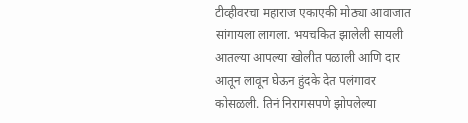टीव्हीवरचा महाराज एकाएकी मोठ्या आवाजात सांगायला लागला. भयचकित झालेली सायली आतल्या आपल्या खोलीत पळाली आणि दार आतून लावून घेऊन हुंदके देत पलंगावर कोसळली. तिनं निरागसपणे झोपलेल्या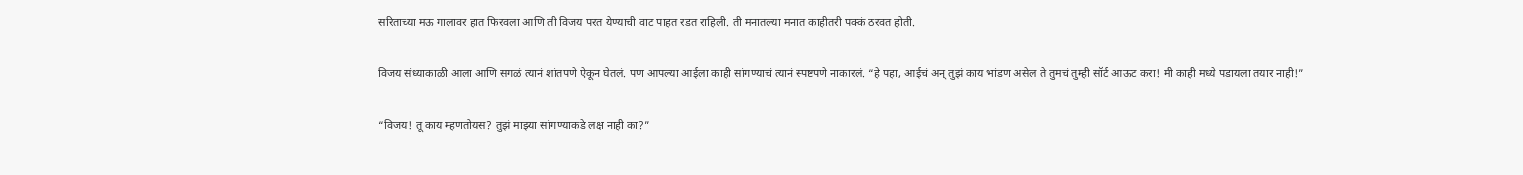सरिताच्या मऊ गालावर हात फिरवला आणि ती विजय परत येण्याची वाट पाहत रडत राहिली. ती मनातल्या मनात काहीतरी पक्कं ठरवत होती.

विजय संध्याकाळी आला आणि सगळं त्यानं शांतपणे ऐकून घेतलं. पण आपल्या आईला काही सांगण्याचं त्यानं स्पष्टपणे नाकारलं. “हे पहा, आईचं अन् तुझं काय भांडण असेल ते तुमचं तुम्ही सॉर्ट आऊट करा! मी काही मध्ये पडायला तयार नाही!”

“विजय! तू काय म्हणतोयस? तुझं माझ्या सांगण्याकडे लक्ष नाही का?”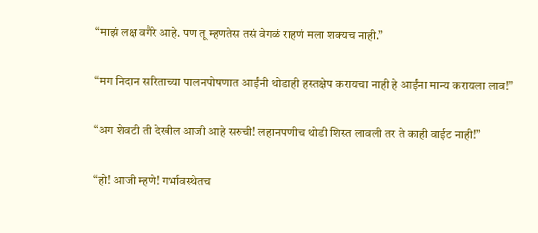“माझं लक्ष वगैरे आहे. पण तू म्हणतेस तसं वेगळं राहणं मला शक्यच नाही.”

“मग निदान सरिताच्या पालनपोषणात आईंनी थोडाही हस्तक्षेप करायचा नाही हे आईंना मान्य करायला लाव!”

“अग शेवटी ती देखील आजी आहे सरुची! लहानपणीच थोडी शिस्त लावली तर ते काही वाईट नाही!”

“हो! आजी म्हणे! गर्भावस्थेतच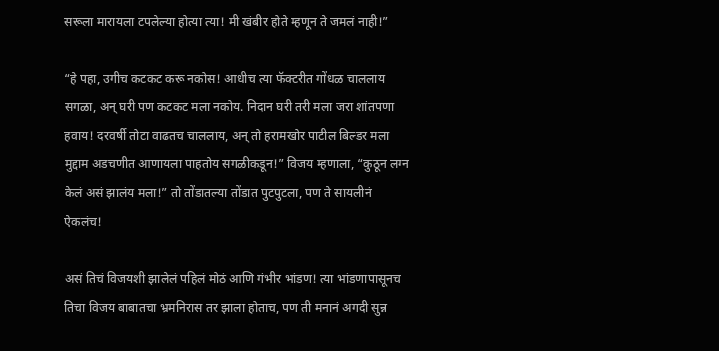सरूला मारायला टपलेल्या होत्या त्या! मी खंबीर होते म्हणून ते जमलं नाही!”

“हे पहा, उगीच कटकट करू नकोस! आधीच त्या फॅक्टरीत गोंधळ चाललाय सगळा, अन् घरी पण कटकट मला नकोय. निदान घरी तरी मला जरा शांतपणा हवाय! दरवर्षी तोटा वाढतच चाललाय, अन् तो हरामखोर पाटील बिल्डर मला मुद्दाम अडचणीत आणायला पाहतोय सगळीकडून!” विजय म्हणाला, “कुठून लग्न केलं असं झालंय मला!” तो तोंडातल्या तोंडात पुटपुटला, पण ते सायलीनं ऐकलंच!

असं तिचं विजयशी झालेलं पहिलं मोठं आणि गंभीर भांडण! त्या भांडणापासूनच तिचा विजय बाबातचा भ्रमनिरास तर झाला होताच, पण ती मनानं अगदी सुन्न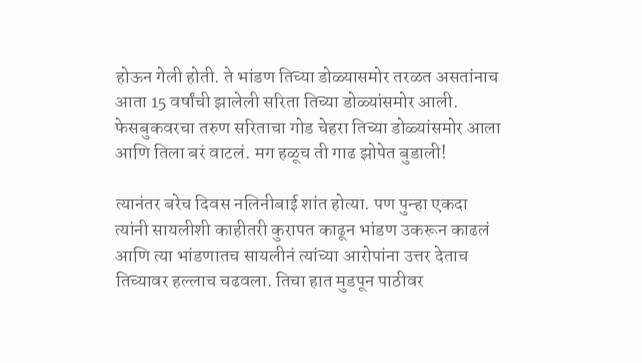होऊन गेली होती. ते भांडण तिच्या डोळ्यासमोर तरळत असतांनाच आता 15 वर्षांची झालेली सरिता तिच्या डोळ्यांसमोर आली. फेसबुकवरचा तरुण सरिताचा गोड चेहरा तिच्या डोळ्यांसमोर आला आणि तिला बरं वाटलं. मग हळूच ती गाढ झोपेत बुडाली!

त्यानंतर बरेच दिवस नलिनीबाई शांत होत्या. पण पुन्हा एकदा त्यांनी सायलीशी काहीतरी कुरापत काढून भांडण उकरून काढलं आणि त्या भांडणातच सायलीनं त्यांच्या आरोपांना उत्तर देताच तिच्यावर हल्लाच चढवला. तिचा हात मुडपून पाठीवर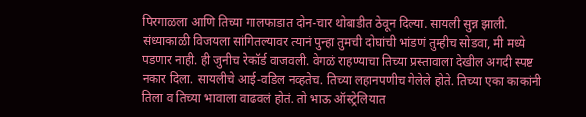पिरगाळला आणि तिच्या गालफाडात दोन-चार थोबाडीत ठेवून दिल्या. सायली सुन्न झाली. संध्याकाळी विजयला सांगितल्यावर त्यानं पुन्हा तुमची दोघांची भांडणं तुम्हीच सोडवा, मी मध्ये पडणार नाही. ही जुनीच रेकॉर्ड वाजवली. वेगळं राहण्याचा तिच्या प्रस्तावाला देखील अगदी स्पष्ट नकार दिला. सायलीचे आई-वडिल नव्हतेच. तिच्या लहानपणीच गेलेले होते. तिच्या एका काकांनी तिला व तिच्या भावाला वाढवलं होतं. तो भाऊ ऑस्ट्रेलियात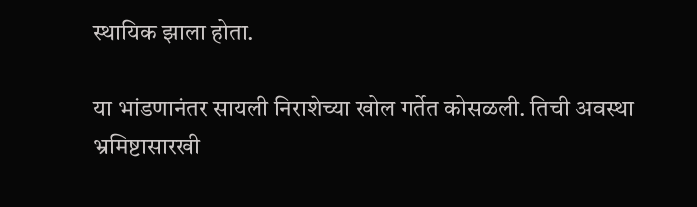स्थायिक झाला होता.

या भांडणानंतर सायली निराशेच्या खोल गर्तेत कोसळली. तिची अवस्था भ्रमिष्टासारखी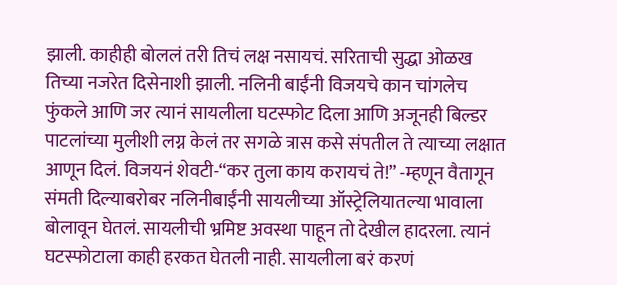झाली. काहीही बोललं तरी तिचं लक्ष नसायचं. सरिताची सुद्धा ओळख तिच्या नजरेत दिसेनाशी झाली. नलिनी बाईंनी विजयचे कान चांगलेच फुंकले आणि जर त्यानं सायलीला घटस्फोट दिला आणि अजूनही बिल्डर पाटलांच्या मुलीशी लग्न केलं तर सगळे त्रास कसे संपतील ते त्याच्या लक्षात आणून दिलं. विजयनं शेवटी-“कर तुला काय करायचं ते!” -म्हणून वैतागून संमती दिल्याबरोबर नलिनीबाईंनी सायलीच्या ऑस्ट्रेलियातल्या भावाला बोलावून घेतलं. सायलीची भ्रमिष्ट अवस्था पाहून तो देखील हादरला. त्यानं घटस्फोटाला काही हरकत घेतली नाही. सायलीला बरं करणं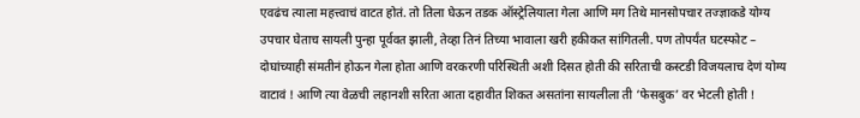एवढंच त्याला महत्त्वाचं वाटत होतं. तो तिला घेऊन तडक ऑस्ट्रेलियाला गेला आणि मग तिथे मानसोपचार तज्ज्ञाकडे योग्य उपचार घेताच सायली पुन्हा पूर्ववत झाली, तेव्हा तिनं तिच्या भावाला खरी हकीकत सांगितली. पण तोपर्यंत घटस्फोट – दोघांच्याही संमतीनं होऊन गेला होता आणि वरकरणी परिस्थिती अशी दिसत होती की सरिताची कस्टडी विजयलाच देणं योग्य वाटावं ! आणि त्या वेळची लहानशी सरिता आता दहावीत शिकत असतांना सायलीला ती ‘फेसबुक’ वर भेटली होती !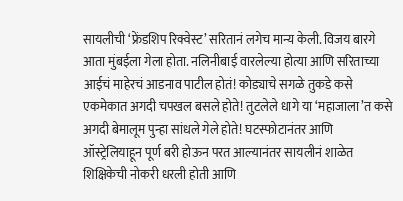सायलीची ‘फ्रेंडशिप रिक्वेस्ट’ सरितानं लगेच मान्य केली. विजय बारगे आता मुंबईला गेला होता. नलिनीबाई वारलेल्या होत्या आणि सरिताच्या आईचं माहेरचं आडनाव पाटील होतं! कोड्याचे सगळे तुकडे कसे एकमेकात अगदी चपखल बसले होते! तुटलेले धागे या ‘महाजाला’त कसे अगदी बेमालूम पुन्हा सांधले गेले होते! घटस्फोटानंतर आणि ऑस्ट्रेलियाहून पूर्ण बरी होऊन परत आल्यानंतर सायलीनं शाळेत शिक्षिकेची नोकरी धरली होती आणि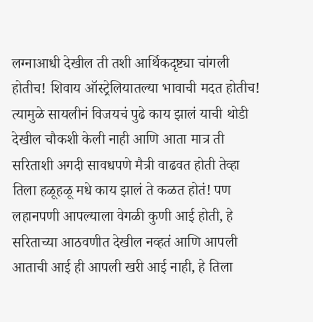लग्नाआधी देखील ती तशी आर्थिकदृष्ट्या चांगली होतीच! शिवाय ऑस्ट्रेलियातल्या भावाची मदत होतीच! त्यामुळे सायलीनं विजयचं पुढे काय झालं याची थोडी देखील चौकशी केली नाही आणि आता मात्र ती सरिताशी अगदी सावधपणे मैत्री वाढवत होती तेव्हा तिला हळूहळू मधे काय झालं ते कळत होतं! पण लहानपणी आपल्याला वेगळी कुणी आई होती, हे सरिताच्या आठवणीत देखील नव्हतं आणि आपली आताची आई ही आपली खरी आई नाही, हे तिला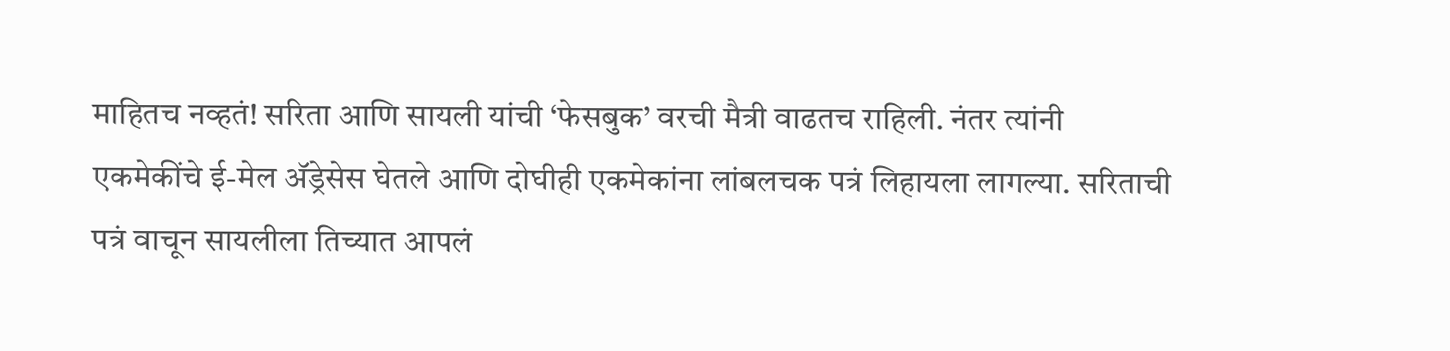माहितच नव्हतं! सरिता आणि सायली यांची ‘फेसबुक’ वरची मैत्री वाढतच राहिली. नंतर त्यांनी एकमेकींचे ई-मेल अ‍ॅड्रेसेस घेतले आणि दोघीही एकमेकांना लांबलचक पत्रं लिहायला लागल्या. सरिताची पत्रं वाचून सायलीला तिच्यात आपलं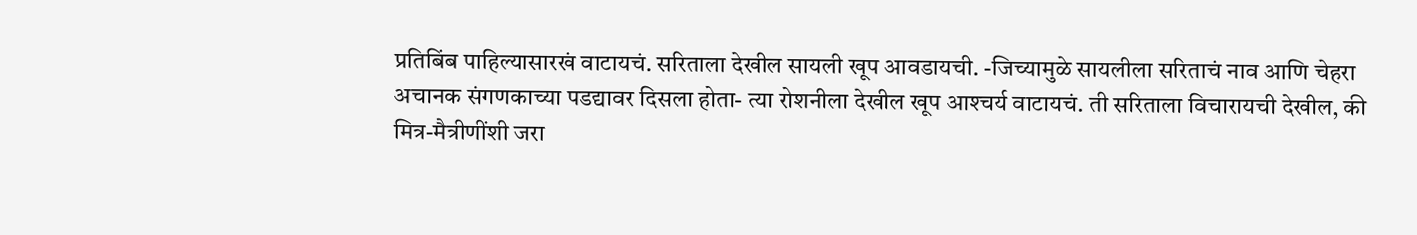प्रतिबिंब पाहिल्यासारखं वाटायचं. सरिताला देखील सायली खूप आवडायची. -जिच्यामुळे सायलीला सरिताचं नाव आणि चेहरा अचानक संगणकाच्या पडद्यावर दिसला होता- त्या रोशनीला देखील खूप आश्‍चर्य वाटायचं. ती सरिताला विचारायची देखील, की मित्र-मैत्रीणींशी जरा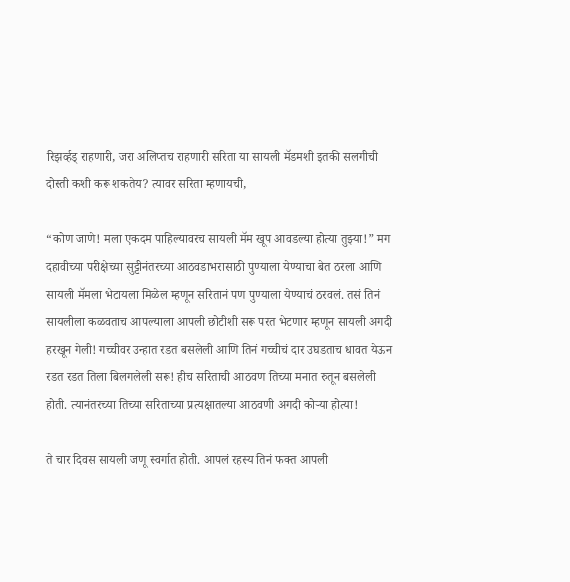रिझर्व्हड् राहणारी, जरा अलिप्तच राहणारी सरिता या सायली मॅडमशी इतकी सलगीची दोस्ती कशी करू शकतेय? त्यावर सरिता म्हणायची,

“कोण जाणे! मला एकदम पाहिल्यावरच सायली मॅम खूप आवडल्या होत्या तुझ्या!” मग दहावीच्या परीक्षेच्या सुट्टीनंतरच्या आठवडाभरासाठी पुण्याला येण्याचा बेत ठरला आणि सायली मॅमला भेटायला मिळेल म्हणून सरितानं पण पुण्याला येण्याचं ठरवलं. तसं तिनं सायलीला कळवताच आपल्याला आपली छोटीशी सरू परत भेटणार म्हणून सायली अगदी हरखून गेली! गच्चीवर उन्हात रडत बसलेली आणि तिनं गच्चीचं दार उघडताच धावत येऊन रडत रडत तिला बिलगलेली सरू! हीच सरिताची आठवण तिच्या मनात रुतून बसलेली होती. त्यानंतरच्या तिच्या सरिताच्या प्रत्यक्षातल्या आठवणी अगदी कोर्‍या होत्या!

ते चार दिवस सायली जणू स्वर्गात होती. आपलं रहस्य तिनं फक्त आपली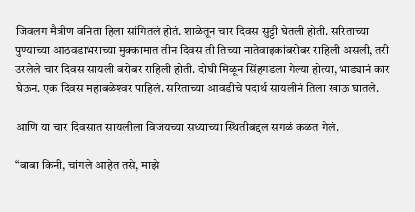जिवलग मैत्रीण वनिता हिला सांगितलं होतं. शाळेतून चार दिवस सुट्टी घेतली होती. सरिताच्या पुण्याच्या आठवडाभराच्या मुक्कामात तीन दिवस ती तिच्या नातेवाइकांबरोबर राहिली असली, तरी उरलेले चार दिवस सायली बरोबर राहिली होती. दोघी मिळून सिंहगडला गेल्या होत्या, भाड्यानं कार घेऊन. एक दिवस महाबळेश्‍वर पाहिलं. सरिताच्या आवडीचे पदार्थ सायलीनं तिला खाऊ घातले.

आणि या चार दिवसात सायलीला विजयच्या सध्याच्या स्थितीबद्दल सगळं कळत गेलं.

“बाबा किनी, चांगले आहेत तसे, माझे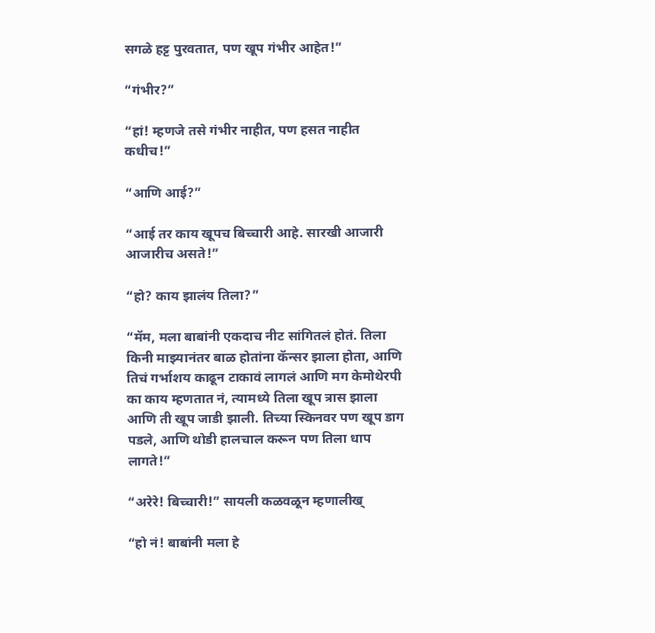सगळे हट्ट पुरवतात, पण खूप गंभीर आहेत!”

“गंभीर?”

“हां! म्हणजे तसे गंभीर नाहीत, पण हसत नाहीत कधीच!”

“आणि आई?”

“आई तर काय खूपच बिच्चारी आहे. सारखी आजारी आजारीच असते!”

“हो? काय झालंय तिला?”

“मॅम, मला बाबांनी एकदाच नीट सांगितलं होतं. तिला किनी माझ्यानंतर बाळ होतांना कॅन्सर झाला होता, आणि तिचं गर्भाशय काढून टाकावं लागलं आणि मग केमोथेरपी का काय म्हणतात नं, त्यामध्ये तिला खूप त्रास झाला आणि ती खूप जाडी झाली. तिच्या स्किनवर पण खूप डाग पडले, आणि थोडी हालचाल करून पण तिला धाप लागते!”

“अरेरे! बिच्चारी!” सायली कळवळून म्हणालीख्

“हो नं! बाबांनी मला हे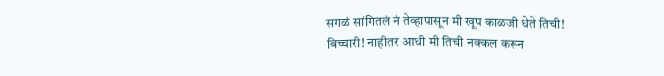सगळं सांगितलं नं तेव्हापासून मी खूप काळजी धेते तिची! बिच्चारी! नाहीतर आधी मी तिची नक्कल करून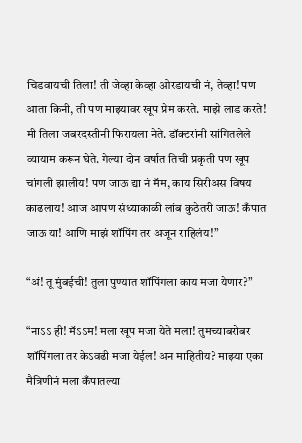चिडवायची तिला! ती जेव्हा केव्हा ओरडायची नं, तेव्हा! पण आता किनी, ती पण माझ्यावर खूप प्रेम करते. माझे लाड करते! मी तिला जबरदस्तीनी फिरायला नेते. डॉक्टरांनी सांगितलेले व्यायाम करून घेते. गेल्या दोन वर्षात तिची प्रकृती पण खूप चांगली झालीय! पण जाऊ द्या नं मॅम, काय सिरीअस विषय काढलाय! आज आपण संध्याकाळी लांब कुठेतरी जाऊ! कँपात जाऊ या! आणि माझं शॉपिंग तर अजून राहिलंय!”

“अं! तू मुंबईची! तुला पुण्यात शॉपिंगला काय मजा येणार?”

“नाऽऽ ही! मॅऽऽम! मला खूप मजा येते मला! तुमच्याबरोबर शॉपिंगला तर केऽवढी मजा येईल! अन माहितीय? माझ्या एका मैत्रिणीनं मला कँपातल्या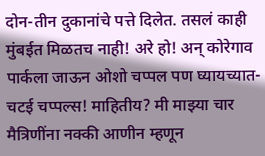दोन-तीन दुकानांचे पत्ते दिलेत. तसलं काही मुंबईत मिळतच नाही! अरे हो! अन् कोरेगाव पार्कला जाऊन ओशो चप्पल पण घ्यायच्यात- चटई चप्पल्स! माहितीय? मी माझ्या चार मैत्रिणींना नक्की आणीन म्हणून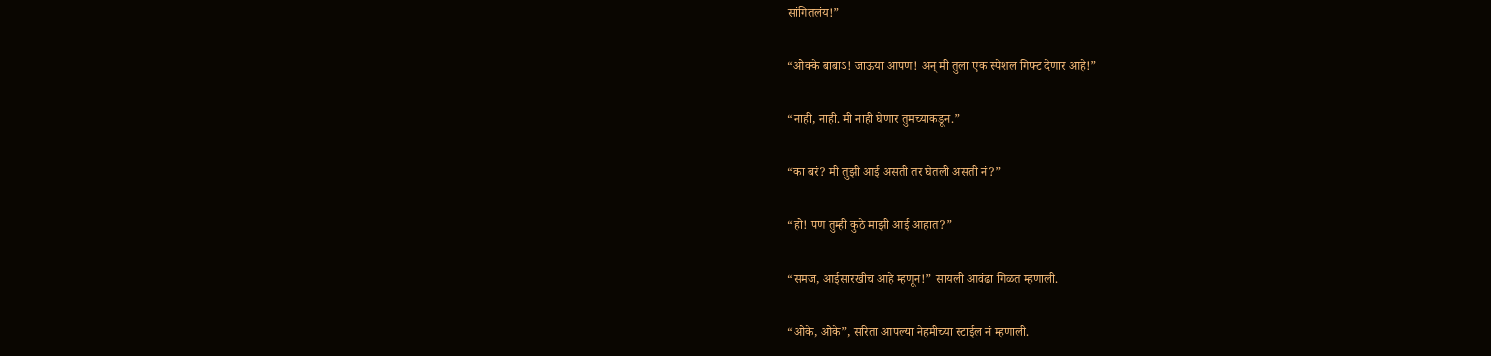सांगितलंय!”

“ओक्के बाबाऽ! जाऊया आपण! अन् मी तुला एक स्पेशल गिफ्ट देणार आहे!”

“नाही, नाही. मी नाही घेणार तुमच्याकडून.”

“का बरं? मी तुझी आई असती तर घेतली असती नं?”

“हो! पण तुम्ही कुठे माझी आई आहात?”

“समज, आईसारखीच आहे म्हणून!” सायली आवंढा गिळत म्हणाली.

“ओके, ओके”, सरिता आपल्या नेहमीच्या स्टाईल नं म्हणाली.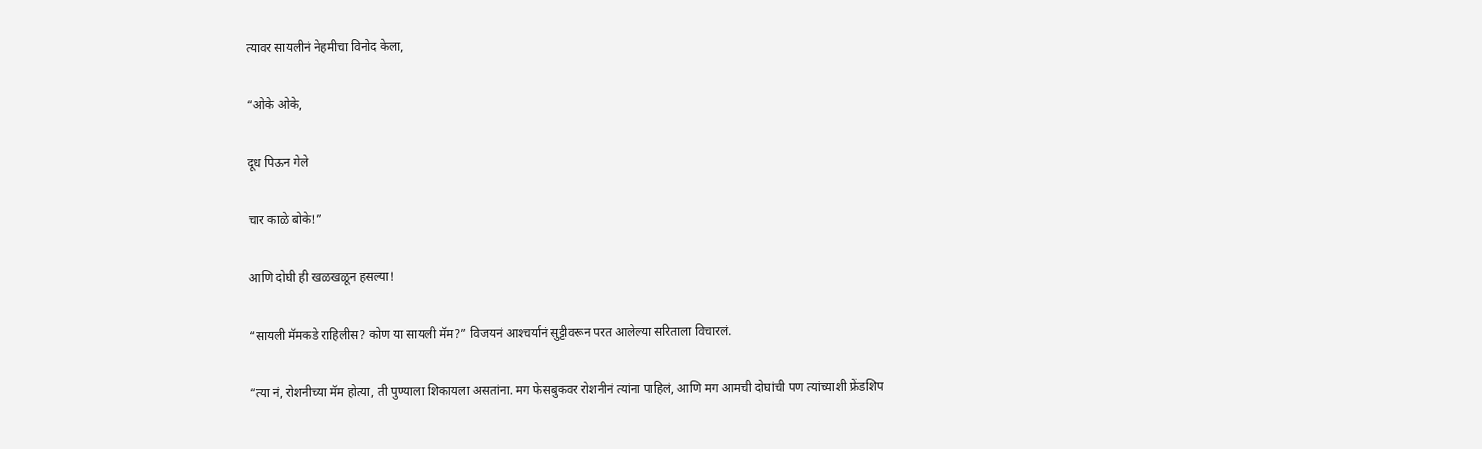त्यावर सायलीनं नेहमीचा विनोद केला,

“ओके ओके,

दूध पिऊन गेले

चार काळे बोके!”

आणि दोघी ही खळखळून हसल्या!

“सायली मॅमकडे राहिलीस? कोण या सायली मॅम?” विजयनं आश्‍चर्यानं सुट्टीवरून परत आलेल्या सरिताला विचारलं.

“त्या नं, रोशनीच्या मॅम होत्या, ती पुण्याला शिकायला असतांना. मग फेसबुकवर रोशनीनं त्यांना पाहिलं, आणि मग आमची दोघांची पण त्यांच्याशी फ्रेंडशिप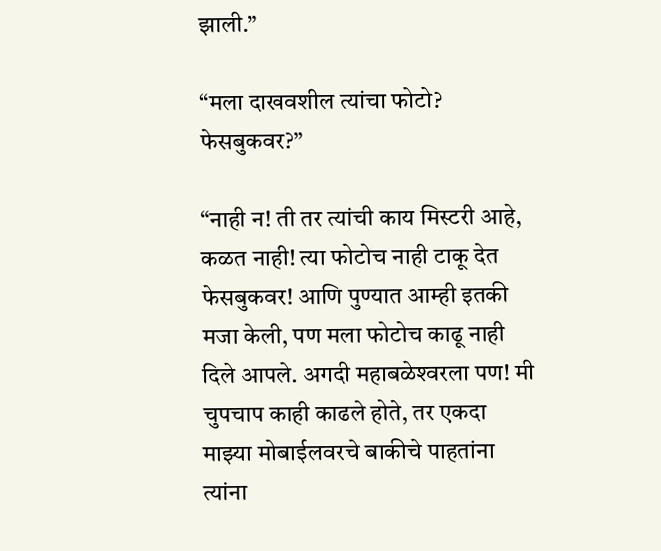झाली.”

“मला दाखवशील त्यांचा फोटो? फेसबुकवर?”

“नाही न! ती तर त्यांची काय मिस्टरी आहे, कळत नाही! त्या फोटोच नाही टाकू देत फेसबुकवर! आणि पुण्यात आम्ही इतकी मजा केली, पण मला फोटोच काढू नाही दिले आपले. अगदी महाबळेश्‍वरला पण! मी चुपचाप काही काढले होते, तर एकदा माझ्या मोबाईलवरचे बाकीचे पाहतांना त्यांना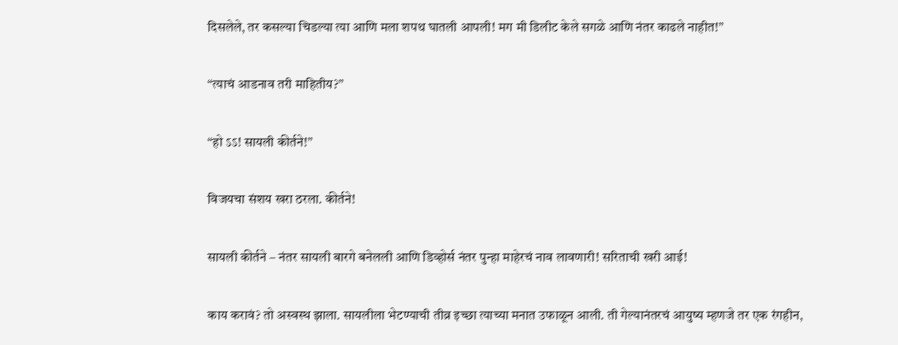दिसलेले, तर कसल्या चिडल्या त्या आणि मला शपथ घातली आपली! मग मी डिलीट केले सगळे आणि नंतर काढले नाहीत!”

“त्याचं आडनाव तरी माहितीय?”

“हो ऽऽ! सायली कीर्तने!”

विजयचा संशय खरा ठरला. कीर्तने!

सायली कीर्तने – नंतर सायली बारगे बनेलली आणि डिव्होर्स नंतर पुन्हा माहेरचं नाव लावणारी! सरिताची खरी आई!

काय करावं? तो अस्वस्थ झाला. सायलीला भेटण्याची तीव्र इच्छा त्याच्या मनात उफाळून आली. ती गेल्यानंतरचं आयुष्य म्हणजे तर एक रंगहीन,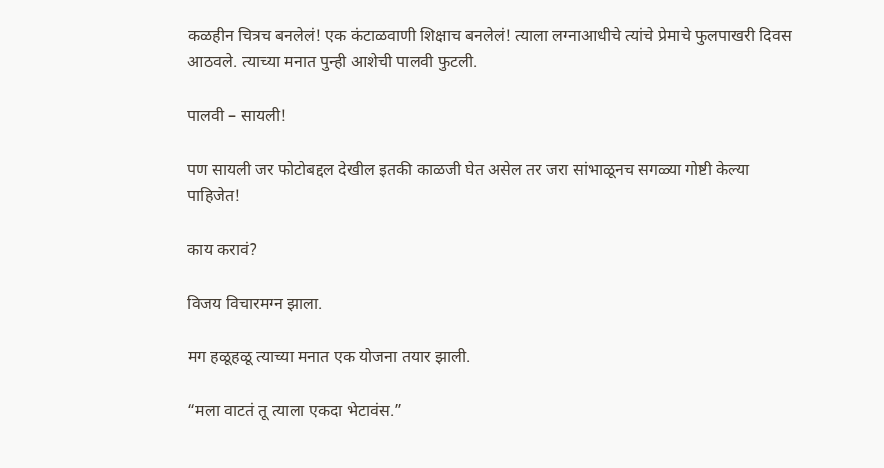कळहीन चित्रच बनलेलं! एक कंटाळवाणी शिक्षाच बनलेलं! त्याला लग्नाआधीचे त्यांचे प्रेमाचे फुलपाखरी दिवस आठवले. त्याच्या मनात पुन्ही आशेची पालवी फुटली.

पालवी – सायली!

पण सायली जर फोटोबद्दल देखील इतकी काळजी घेत असेल तर जरा सांभाळूनच सगळ्या गोष्टी केल्या पाहिजेत!

काय करावं?

विजय विचारमग्न झाला.

मग हळूहळू त्याच्या मनात एक योजना तयार झाली.

“मला वाटतं तू त्याला एकदा भेटावंस.”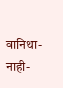वानिथा- नाही-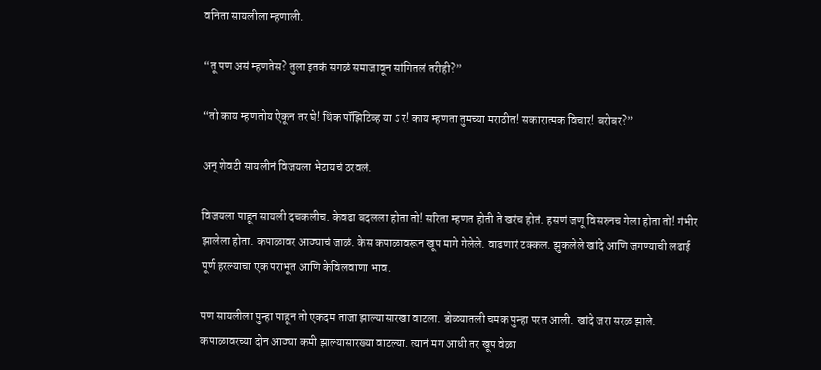वनिता सायलीला म्हणाली.

“तू पण असं म्हणतेस? तुला इतकं सगळं समाजावून सांगितलं तरीही?”

“तो काय म्हणतोय ऐकून तर घे! थिंक पॉझिटिव्ह या ऽ र! काय म्हणता तुमच्या मराठीत! सकारात्मक विचार! बरोबर?”

अन् शेवटी सायलीनं विजयला भेटायचं ठरवलं.

विजयला पाहून सायली दचकलीच. केवढा बदलला होता तो! सरिता म्हणत होती ते खरंच होतं. हसणं जणू विसरुनच गेला होता तो! गंभीर झालेला होता. कपाळावर आठ्याचं जाळं. केस कपाळावरून खूप मागे गेलेले. वाढणारं टक्कल. झुकलेले खांदे आणि जगण्याची लढाई पूर्ण हरल्याचा एक पराभूत आणि केविलवाणा भाव.

पण सायलीला पुन्हा पाहून तो एकदम ताजा झाल्यासारखा वाटला. डोळ्यातली चमक पुन्हा परत आली. खांदे जरा सरळ झाले. कपाळावरच्या दोन आठ्या कमी झाल्यासारख्या वाटल्या. त्यानं मग आधी तर खूप वेळा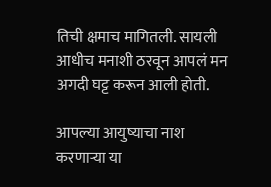तिची क्षमाच मागितली. सायली आधीच मनाशी ठरवून आपलं मन अगदी घट्ट करून आली होती.

आपल्या आयुष्याचा नाश करणार्‍या या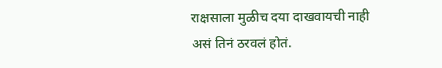राक्षसाला मुळीच दया दाखवायची नाही असं तिनं ठरवलं होतं.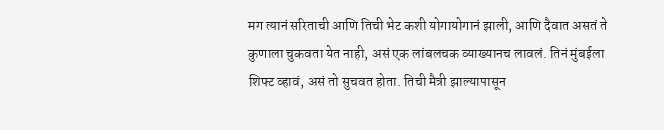मग त्यानं सरिताची आणि तिची भेट कशी योगायोगानं झाली, आणि दैवात असतं ते कुणाला चुकवता येत नाही, असं एक लांबलचक व्याख्यानच लावलं. तिनं मुंबईला शिफ्ट व्हावं, असं तो सुचवत होता. तिची मैत्री झाल्यापासून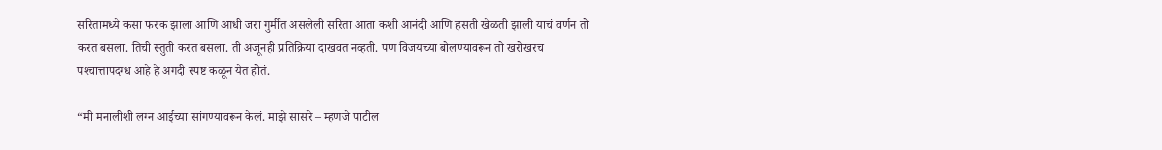सरितामध्ये कसा फरक झाला आणि आधी जरा गुर्मीत असलेली सरिता आता कशी आनंदी आणि हसती खेळती झाली याचं वर्णन तो करत बसला. तिची स्तुती करत बसला. ती अजूनही प्रतिक्रिया दाखवत नव्हती. पण विजयच्या बोलण्यावरून तो खरोखरच पश्‍चात्तापदग्ध आहे हे अगदी स्पष्ट कळून येत होतं.

“मी मनालीशी लग्न आईच्या सांगण्यावरून केलं. माझे सासरे – म्हणजे पाटील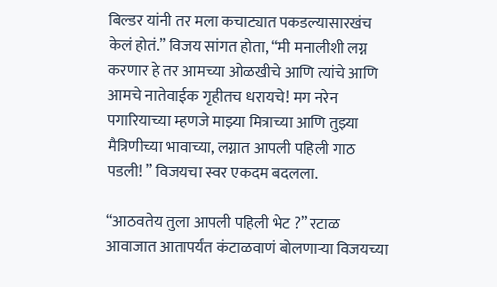बिल्डर यांनी तर मला कचाट्यात पकडल्यासारखंच केलं होतं.” विजय सांगत होता, “मी मनालीशी लग्न करणार हे तर आमच्या ओळखीचे आणि त्यांचे आणि आमचे नातेवाईक गृहीतच धरायचे! मग नरेन पगारियाच्या म्हणजे माझ्या मित्राच्या आणि तुझ्या मैत्रिणीच्या भावाच्या, लग्नात आपली पहिली गाठ पडली! ” विजयचा स्वर एकदम बदलला.

“आठवतेय तुला आपली पहिली भेट ?” रटाळ आवाजात आतापर्यंत कंटाळवाणं बोलणार्‍या विजयच्या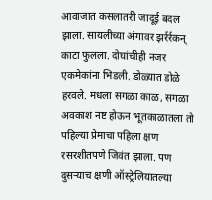आवाजात कसलातरी जादूई बदल झाला. सायलीच्या अंगावर झर्रर्रकन् काटा फुलला. दोघांचीही नजर एकमेकांना भिडली. डोळ्यात डोळे हरवले. मधला सगळा काळ, सगळा अवकाश नष्ट होऊन भूतकाळातला तो पहिल्या प्रेमाचा पहिला क्षण रसरशीतपणे जिवंत झाला. पण दुसर्‍याच क्षणी ऑस्ट्रेलियातल्या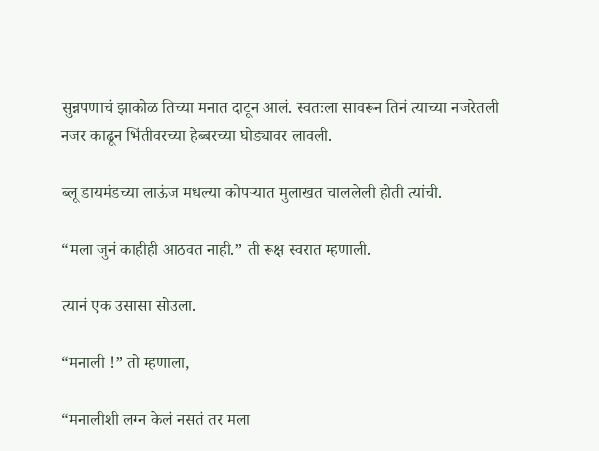सुन्नपणाचं झाकोळ तिच्या मनात दाटून आलं. स्वतःला सावरून तिनं त्याच्या नजरेतली नजर काढून भिंतीवरच्या हेब्बरच्या घोड्यावर लावली.

ब्लू डायमंडच्या लाऊंज मधल्या कोपर्‍यात मुलाखत चाललेली होती त्यांची.

“मला जुनं काहीही आठवत नाही.” ती रूक्ष स्वरात म्हणाली.

त्यानं एक उसासा सोउला.

“मनाली !” तो म्हणाला,

“मनालीशी लग्न केलं नसतं तर मला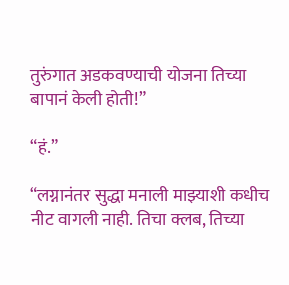तुरुंगात अडकवण्याची योजना तिच्या बापानं केली होती!”

“हं.”

“लग्नानंतर सुद्धा मनाली माझ्याशी कधीच नीट वागली नाही. तिचा क्लब, तिच्या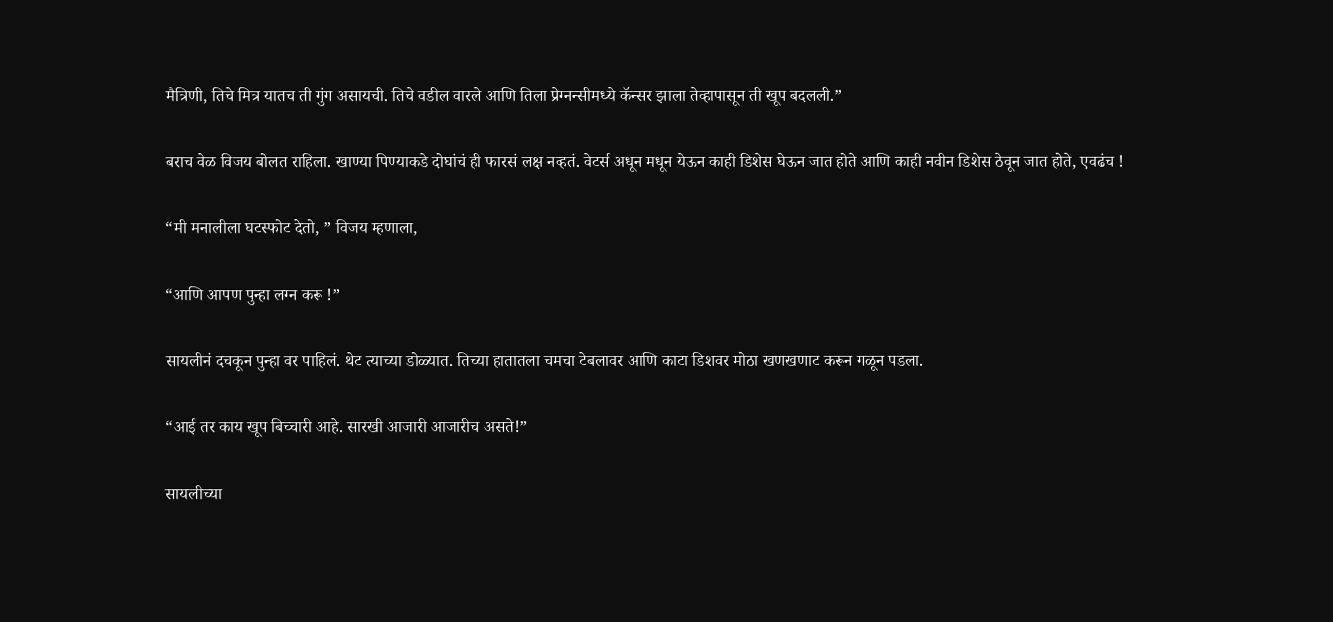मैत्रिणी, तिचे मित्र यातच ती गुंग असायची. तिचे वडील वारले आणि तिला प्रेग्नन्सीमध्ये कॅन्सर झाला तेव्हापासून ती खूप बदलली.”

बराच वेळ विजय बोलत राहिला. खाण्या पिण्याकडे दोघांचं ही फारसं लक्ष नव्हतं. वेटर्स अधून मधून येऊन काही डिशेस घेऊन जात होते आणि काही नवीन डिशेस ठेवून जात होते, एवढंच !

“मी मनालीला घटस्फोट देतो, ” विजय म्हणाला,

“आणि आपण पुन्हा लग्न करू !”

सायलीनं दचकून पुन्हा वर पाहिलं. थेट त्याच्या डोळ्यात. तिच्या हातातला चमचा टेबलावर आणि काटा डिशवर मोठा खणखणाट करून गळून पडला.

“आई तर काय खूप बिच्चारी आहे. सारखी आजारी आजारीच असते!”

सायलीच्या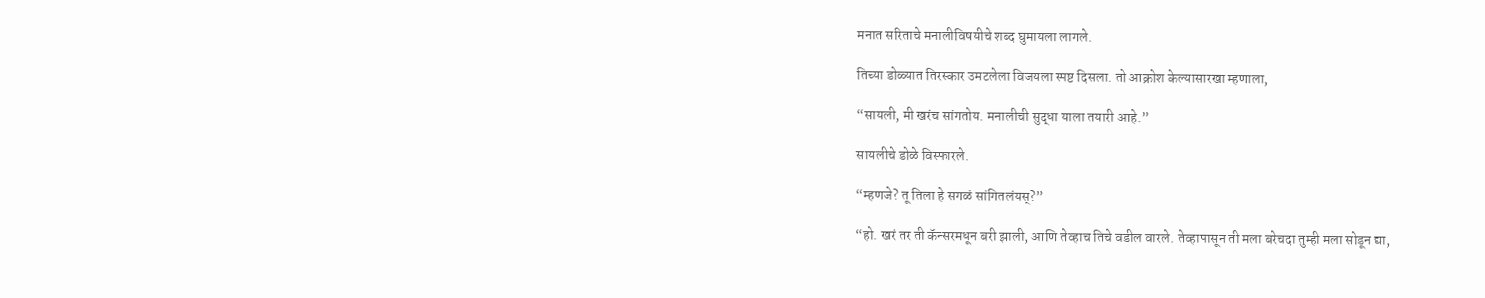मनात सरिताचे मनालीविषयीचे शब्द घुमायला लागले.

तिच्या डोळ्यात तिरस्कार उमटलेला विजयला स्पष्ट दिसला. तो आक्रोश केल्यासारखा म्हणाला,

“सायली, मी खरंच सांगतोय. मनालीची सुद्धा याला तयारी आहे.”

सायलीचे डोळे विस्फारले.

“म्हणजे? तू तिला हे सगळं सांगितलंयस्?”

“हो. खरं तर ती कॅन्सरमधून बरी झाली, आणि तेव्हाच तिचे वडील वारले. तेव्हापासून ती मला बरेचदा तुम्ही मला सोडून द्या,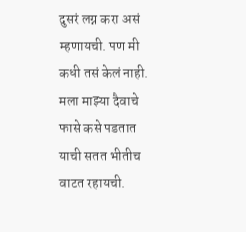दुसरं लग्न करा असं म्हणायची. पण मी कधी तसं केलं नाही. मला माझ्या दैवाचे फासे कसे पडतात याची सतत भीतीच वाटत रहायची.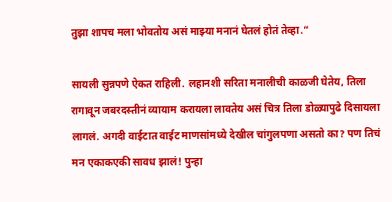तुझा शापच मला भोवतोय असं माझ्या मनानं घेतलं होतं तेव्हा.”

सायली सुन्नपणे ऐकत राहिली. लहानशी सरिता मनालीची काळजी घेतेय, तिला रागावून जबरदस्तीनं व्यायाम करायला लावतेय असं चित्र तिला डोळ्यापुढे दिसायला लागलं. अगदी वाईटात वाईट माणसांमध्ये देखील चांगुलपणा असतो का? पण तिचं मन एकाकएकी सावध झालं! पुन्हा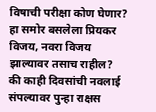विषाची परीक्षा कोण घेणार? हा समोर बसलेला प्रियकर विजय, नवरा विजय झाल्यावर तसाच राहील? की काही दिवसांची नवलाई संपल्यावर पुन्हा राक्षस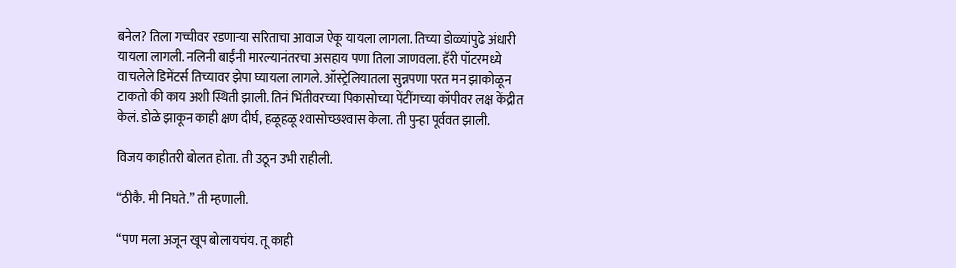बनेल? तिला गच्चीवर रडणार्‍या सरिताचा आवाज ऐकू यायला लागला. तिच्या डोळ्यांपुढे अंधारी यायला लागली. नलिनी बाईंनी मारल्यानंतरचा असहाय पणा तिला जाणवला. हॅरी पॉटरमध्ये वाचलेले डिमेंटर्स तिच्यावर झेपा घ्यायला लागले. ऑस्ट्रेलियातला सुन्नपणा परत मन झाकोळून टाकतो की काय अशी स्थिती झाली. तिनं भिंतीवरच्या पिकासोच्या पेंटींगच्या कॉपीवर लक्ष केंद्रीत केलं. डोळे झाकून काही क्षण दीर्घ, हळूहळू श्‍वासोच्छश्‍वास केला. ती पुन्हा पूर्ववत झाली.

विजय काहीतरी बोलत होता. ती उठून उभी राहीली.

“ठीकै. मी निघते.” ती म्हणाली.

“पण मला अजून खूप बोलायचंय. तू काही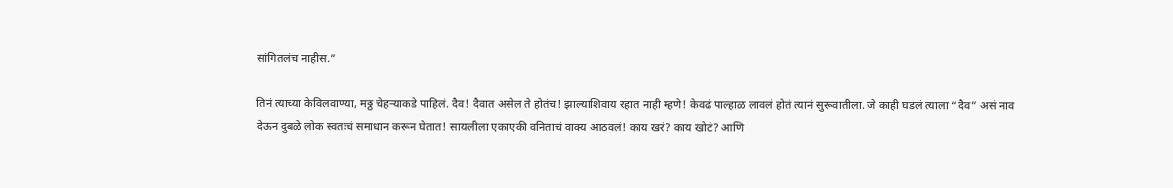सांगितलंच नाहीस.”

तिनं त्याच्या केविलवाण्या, मठ्ठ चेहर्‍याकडे पाहिलं. दैव! दैवात असेल ते होतंच! झाल्याशिवाय रहात नाही म्हणे! केवढं पाल्हाळ लावलं होतं त्यानं सुरूवातीला. जे काही घडलं त्याला “दैव” असं नाव देऊन दुबळे लोक स्वतःचं समाधान करून घेतात! सायलीला एकाएकी वनिताचं वाक्य आठवलं! काय खरं? काय खोटं? आणि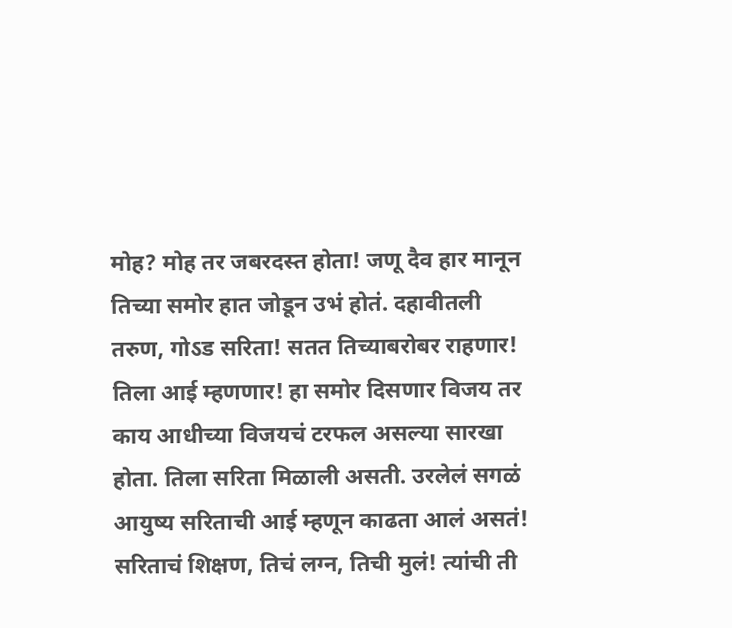मोह? मोह तर जबरदस्त होता! जणू दैव हार मानून तिच्या समोर हात जोडून उभं होतं. दहावीतली तरुण, गोऽड सरिता! सतत तिच्याबरोबर राहणार! तिला आई म्हणणार! हा समोर दिसणार विजय तर काय आधीच्या विजयचं टरफल असल्या सारखा होता. तिला सरिता मिळाली असती. उरलेलं सगळं आयुष्य सरिताची आई म्हणून काढता आलं असतं! सरिताचं शिक्षण, तिचं लग्न, तिची मुलं! त्यांची ती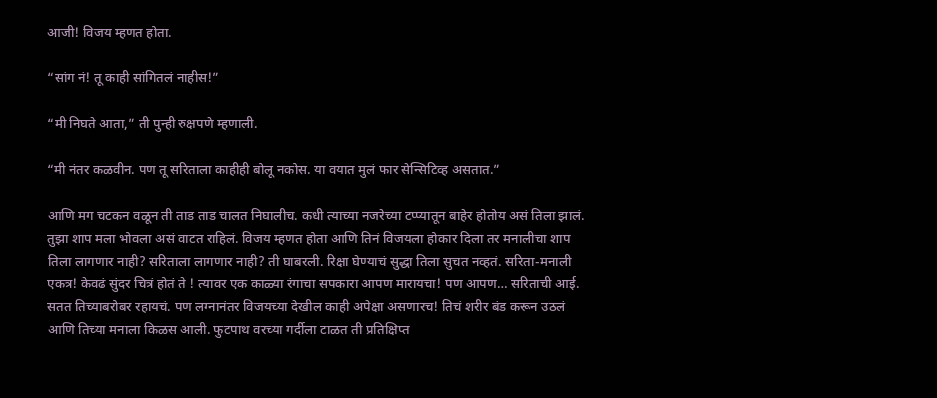आजी! विजय म्हणत होता.

“सांग नं! तू काही सांगितलं नाहीस!”

“मी निघते आता,” ती पुन्ही रुक्षपणे म्हणाली.

“मी नंतर कळवीन. पण तू सरिताला काहीही बोलू नकोस. या वयात मुलं फार सेन्सिटिव्ह असतात.”

आणि मग चटकन वळून ती ताड ताड चालत निघालीच. कधी त्याच्या नजरेच्या टप्प्यातून बाहेर होतोय असं तिला झालं. तुझा शाप मला भोवला असं वाटत राहिलं. विजय म्हणत होता आणि तिनं विजयला होकार दिला तर मनालीचा शाप तिला लागणार नाही? सरिताला लागणार नाही? ती घाबरली. रिक्षा घेण्याचं सुद्धा तिला सुचत नव्हतं. सरिता-मनाली एकत्र! केवढं सुंदर चित्रं होतं ते ! त्यावर एक काळ्या रंगाचा सपकारा आपण मारायचा! पण आपण… सरिताची आई. सतत तिच्याबरोबर रहायचं. पण लग्नानंतर विजयच्या देखील काही अपेक्षा असणारच! तिचं शरीर बंड करून उठलं आणि तिच्या मनाला किळस आली. फुटपाथ वरच्या गर्दीला टाळत ती प्रतिक्षिप्त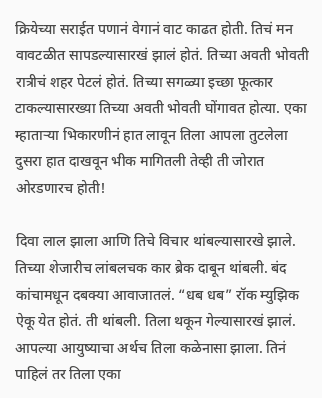क्रियेच्या सराईत पणानं वेगानं वाट काढत होती. तिचं मन वावटळीत सापडल्यासारखं झालं होतं. तिच्या अवती भोवती रात्रीचं शहर पेटलं होतं. तिच्या सगळ्या इच्छा फूत्कार टाकल्यासारख्या तिच्या अवती भोवती घोंगावत होत्या. एका म्हातार्‍या भिकारणीनं हात लावून तिला आपला तुटलेला दुसरा हात दाखवून भीक मागितली तेव्ही ती जोरात ओरडणारच होती!

दिवा लाल झाला आणि तिचे विचार थांबल्यासारखे झाले. तिच्या शेजारीच लांबलचक कार ब्रेक दाबून थांबली. बंद कांचामधून दबक्या आवाजातलं. “धब धब” रॉक म्युझिक ऐकू येत होतं. ती थांबली. तिला थकून गेल्यासारखं झालं. आपल्या आयुष्याचा अर्थच तिला कळेनासा झाला. तिनं पाहिलं तर तिला एका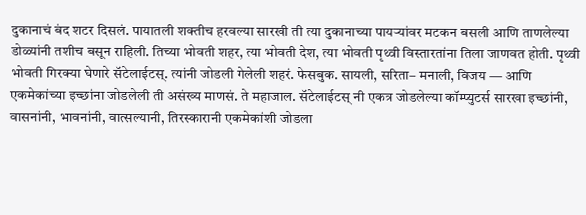दुकानाचं बंद शटर दिसलं. पायातली शक्तीच हरवल्या सारखी ती त्या दुकानाच्या पायर्‍यांवर मटकन बसली आणि ताणलेल्या डोळ्यांनी तशीच बसून राहिली. तिच्या भोवती शहर, त्या भोवती देश, त्या भोवती पृथ्वी विस्तारतांना तिला जाणवत होती. पृथ्वी भोवती गिरक्या घेणारे सॅटेलाईटस्. त्यांनी जोडली गेलेली शहरं. फेसबुक. सायली, सरिता– मनाली, विजय — आणि एकमेकांच्या इच्छांना जोडलेली ती असंख्य माणसं. ते महाजाल. सॅटेलाईटस् नी एकत्र जोडलेल्या कॉम्प्युटर्स सारखा इच्छांनी, वासनांनी, भावनांनी, वात्सल्यानी, तिरस्कारानी एकमेकांशी जोडला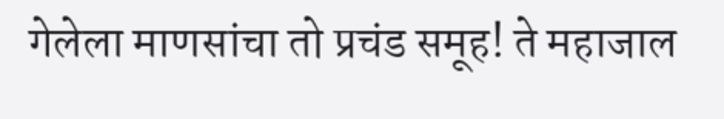गेलेला माणसांचा तो प्रचंड समूह! ते महाजाल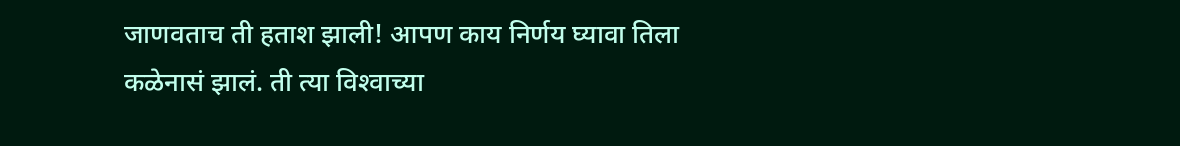जाणवताच ती हताश झाली! आपण काय निर्णय घ्यावा तिला कळेनासं झालं. ती त्या विश्‍वाच्या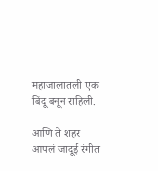महाजालातली एक बिंदू बनून राहिली.

आणि ते शहर आपलं जादूई रंगीत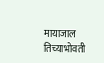मायाजाल तिच्याभोवती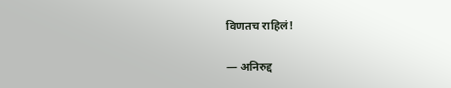विणतच राहिलं!

— अनिरुद्द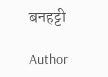बनहट्टी

Author